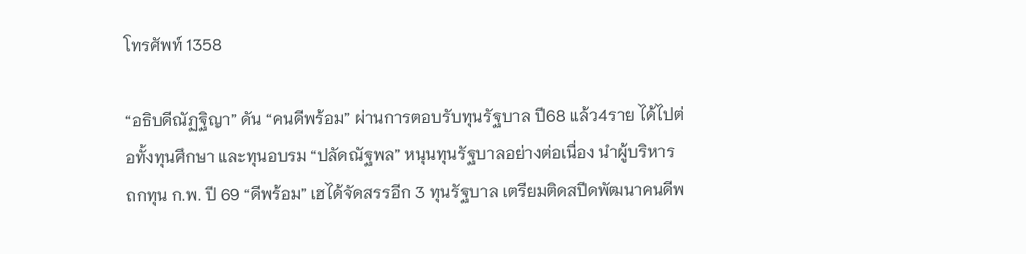โทรศัพท์ 1358

“อธิบดีณัฏฐิญา” ดัน “คนดีพร้อม” ผ่านการตอบรับทุนรัฐบาล ปี68 แล้ว4ราย ได้ไปต่อทั้งทุนศึกษา และทุนอบรม “ปลัดณัฐพล” หนุนทุนรัฐบาลอย่างต่อเนื่อง นำผู้บริหาร ถกทุน ก.พ. ปี 69 “ดีพร้อม” เฮได้จัดสรรอีก 3 ทุนรัฐบาล เตรียมติดสปีดพัฒนาคนดีพ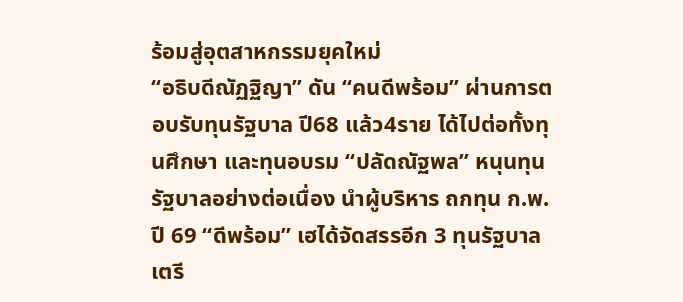ร้อมสู่อุตสาหกรรมยุคใหม่
“อธิบดีณัฏฐิญา” ดัน “คนดีพร้อม” ผ่านการตอบรับทุนรัฐบาล ปี68 แล้ว4ราย ได้ไปต่อทั้งทุนศึกษา และทุนอบรม “ปลัดณัฐพล” หนุนทุนรัฐบาลอย่างต่อเนื่อง นำผู้บริหาร ถกทุน ก.พ. ปี 69 “ดีพร้อม” เฮได้จัดสรรอีก 3 ทุนรัฐบาล เตรี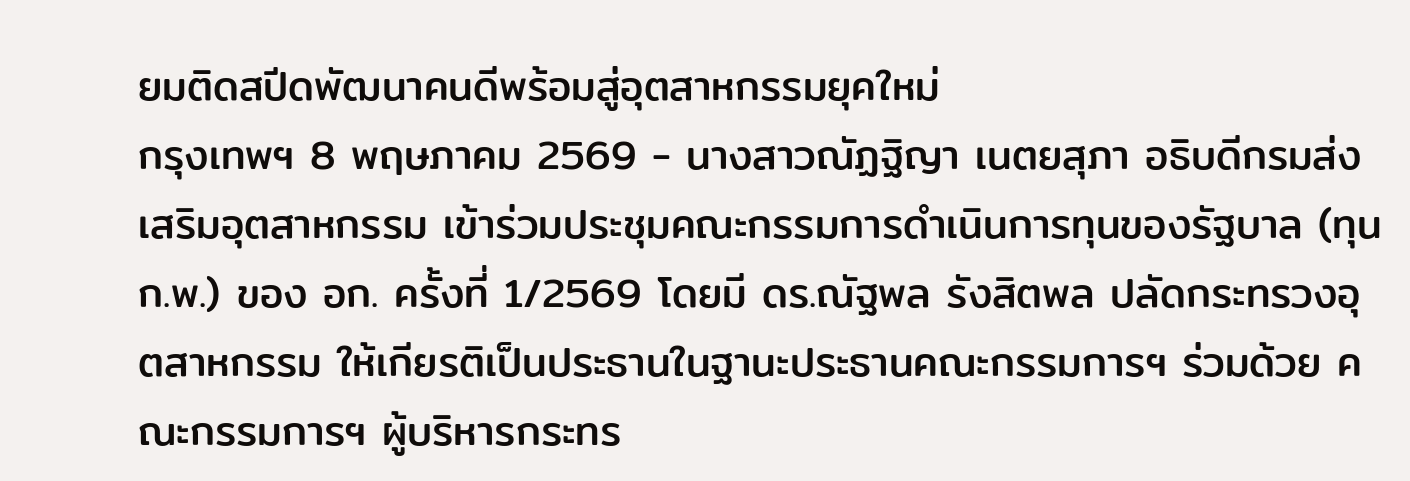ยมติดสปีดพัฒนาคนดีพร้อมสู่อุตสาหกรรมยุคใหม่
กรุงเทพฯ 8 พฤษภาคม 2569 - นางสาวณัฏฐิญา เนตยสุภา อธิบดีกรมส่งเสริมอุตสาหกรรม เข้าร่วมประชุมคณะกรรมการดำเนินการทุนของรัฐบาล (ทุน ก.พ.) ของ อก. ครั้งที่ 1/2569 โดยมี ดร.ณัฐพล รังสิตพล ปลัดกระทรวงอุตสาหกรรม ให้เกียรติเป็นประธานในฐานะประธานคณะกรรมการฯ ร่วมด้วย คณะกรรมการฯ ผู้บริหารกระทร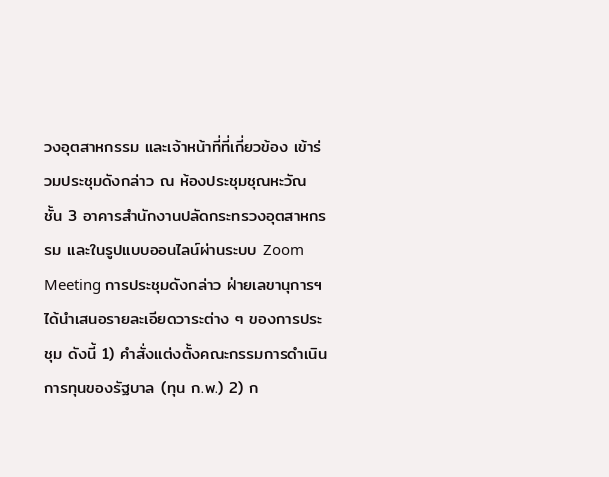วงอุตสาหกรรม และเจ้าหน้าที่ที่เกี่ยวข้อง เข้าร่วมประชุมดังกล่าว ณ ห้องประชุมชุณหะวัณ ชั้น 3 อาคารสำนักงานปลัดกระทรวงอุตสาหกรรม และในรูปแบบออนไลน์ผ่านระบบ Zoom Meeting การประชุมดังกล่าว ฝ่ายเลขานุการฯ ได้นำเสนอรายละเอียดวาระต่าง ๆ ของการประชุม ดังนี้ 1) คำสั่งแต่งตั้งคณะกรรมการดำเนินการทุนของรัฐบาล (ทุน ก.พ.) 2) ก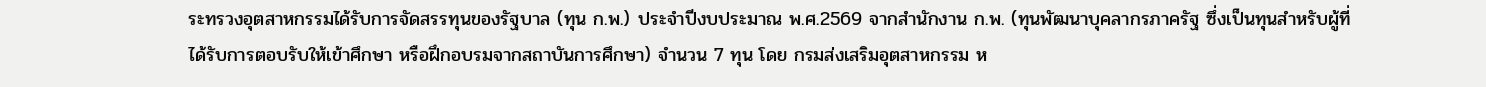ระทรวงอุตสาหกรรมได้รับการจัดสรรทุนของรัฐบาล (ทุน ก.พ.) ประจำปีงบประมาณ พ.ศ.2569 จากสำนักงาน ก.พ. (ทุนพัฒนาบุคลากรภาครัฐ ซึ่งเป็นทุนสำหรับผู้ที่ได้รับการตอบรับให้เข้าศึกษา หรือฝึกอบรมจากสถาบันการศึกษา) จำนวน 7 ทุน โดย กรมส่งเสริมอุตสาหกรรม ห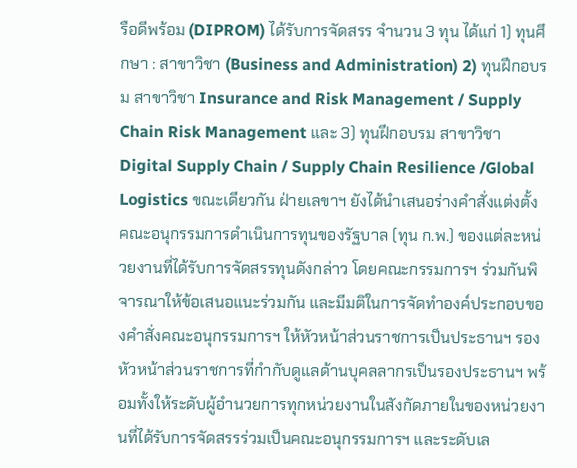รือดีพร้อม (DIPROM) ได้รับการจัดสรร จำนวน 3 ทุน ได้แก่ 1) ทุนศึกษา : สาขาวิชา (Business and Administration) 2) ทุนฝึกอบรม สาขาวิชา Insurance and Risk Management / Supply Chain Risk Management และ 3) ทุนฝึกอบรม สาขาวิชา Digital Supply Chain / Supply Chain Resilience /Global Logistics ขณะเดียวกัน ฝ่ายเลขาฯ ยังได้นำเสนอร่างคำสั่งแต่งตั้งคณะอนุกรรมการดำเนินการทุนของรัฐบาล (ทุน ก.พ.) ของแต่ละหน่วยงานที่ได้รับการจัดสรรทุนดังกล่าว โดยคณะกรรมการฯ ร่วมกันพิจารณาให้ข้อเสนอแนะร่วมกัน และมีมติในการจัดทำองค์ประกอบของคำสั่งคณะอนุกรรมการฯ ให้หัวหน้าส่วนราชการเป็นประธานฯ รองหัวหน้าส่วนราชการที่กำกับดูแลด้านบุคลลากรเป็นรองประธานฯ พร้อมทั้งให้ระดับผู้อำนวยการทุกหน่วยงานในสังกัดภายในของหน่วยงานที่ได้รับการจัดสรรร่วมเป็นคณะอนุกรรมการฯ และระดับเล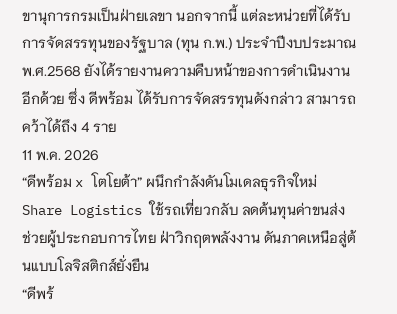ขานุการกรมเป็นฝ่ายเลขา นอกจากนี้ แต่ละหน่วยที่ได้รับการจัดสรรทุนของรัฐบาล (ทุน ก.พ.) ประจำปีงบประมาณ พ.ศ.2568 ยังได้รายงานความคืบหน้าของการดำเนินงานอีกด้วย ซึ่ง ดีพร้อม ได้รับการจัดสรรทุนดังกล่าว สามารถคว้าได้ถึง 4 ราย
11 พ.ค. 2026
“ดีพร้อม x โตโยต้า” ผนึกกำลังดันโมเดลธุรกิจใหม่ Share Logistics ใช้รถเที่ยวกลับ ลดต้นทุนค่าขนส่ง ช่วยผู้ประกอบการไทย ฝ่าวิกฤตพลังงาน ดันภาคเหนือสู่ต้นแบบโลจิสติกส์ยั่งยืน
“ดีพร้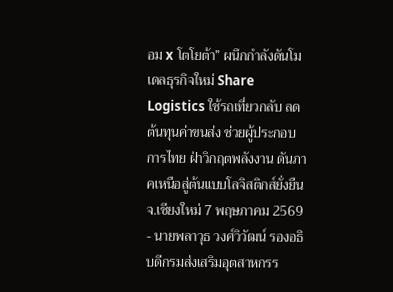อม x โตโยต้า” ผนึกกำลังดันโมเดลธุรกิจใหม่ Share Logistics ใช้รถเที่ยวกลับ ลดต้นทุนค่าขนส่ง ช่วยผู้ประกอบการไทย ฝ่าวิกฤตพลังงาน ดันภาคเหนือสู่ต้นแบบโลจิสติกส์ยั่งยืน
จ.เชียงใหม่ 7 พฤษภาคม 2569 - นายพลาวุธ วงศ์วิวัฒน์ รองอธิบดีกรมส่งเสริมอุตสาหกรร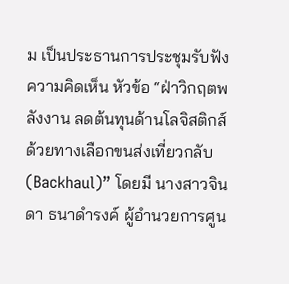ม เป็นประธานการประชุมรับฟังความคิดเห็น หัวข้อ “ฝ่าวิกฤตพลังงาน ลดต้นทุนด้านโลจิสติกส์ด้วยทางเลือกขนส่งเที่ยวกลับ (Backhaul)” โดยมี นางสาวจินดา ธนาดำรงค์ ผู้อำนวยการศูน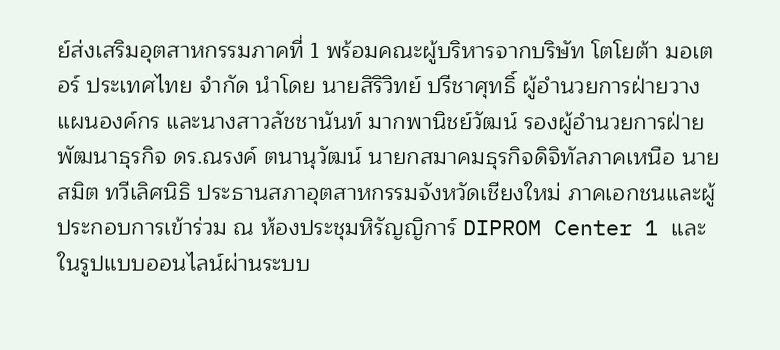ย์ส่งเสริมอุตสาหกรรมภาคที่ 1 พร้อมคณะผู้บริหารจากบริษัท โตโยต้า มอเตอร์ ประเทศไทย จำกัด นำโดย นายสิริวิทย์ ปรีชาศุทธิ์ ผู้อำนวยการฝ่ายวางแผนองค์กร และนางสาวลัชชานันท์ มากพานิชย์วัฒน์ รองผู้อำนวยการฝ่ายพัฒนาธุรกิจ ดร.ณรงค์ ตนานุวัฒน์ นายกสมาคมธุรกิจดิจิทัลภาคเหนือ นายสมิต ทวีเลิศนิธิ ประธานสภาอุตสาหกรรมจังหวัดเชียงใหม่ ภาคเอกชนและผู้ประกอบการเข้าร่วม ณ ห้องประชุมหิรัญญิการ์ DIPROM Center 1 และในรูปแบบออนไลน์ผ่านระบบ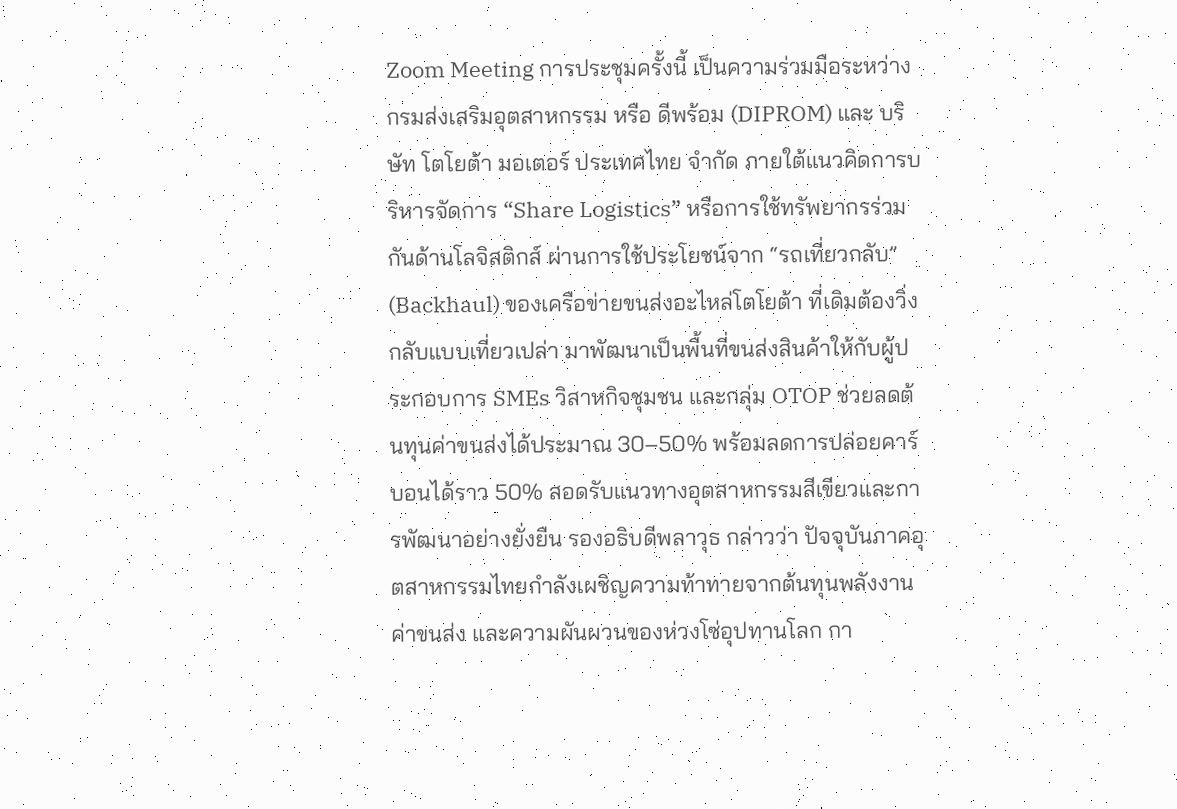Zoom Meeting การประชุมครั้งนี้ เป็นความร่วมมือระหว่าง กรมส่งเสริมอุตสาหกรรม หรือ ดีพร้อม (DIPROM) และ บริษัท โตโยต้า มอเตอร์ ประเทศไทย จำกัด ภายใต้แนวคิดการบริหารจัดการ “Share Logistics” หรือการใช้ทรัพยากรร่วมกันด้านโลจิสติกส์ ผ่านการใช้ประโยชน์จาก “รถเที่ยวกลับ” (Backhaul) ของเครือข่ายขนส่งอะไหล่โตโยต้า ที่เดิมต้องวิ่งกลับแบบเที่ยวเปล่า มาพัฒนาเป็นพื้นที่ขนส่งสินค้าให้กับผู้ประกอบการ SMEs วิสาหกิจชุมชน และกลุ่ม OTOP ช่วยลดต้นทุนค่าขนส่งได้ประมาณ 30–50% พร้อมลดการปล่อยคาร์บอนได้ราว 50% สอดรับแนวทางอุตสาหกรรมสีเขียวและการพัฒนาอย่างยั่งยืน รองอธิบดีพลาวุธ กล่าวว่า ปัจจุบันภาคอุตสาหกรรมไทยกำลังเผชิญความท้าทายจากต้นทุนพลังงาน ค่าขนส่ง และความผันผวนของห่วงโซ่อุปทานโลก กา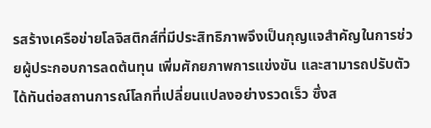รสร้างเครือข่ายโลจิสติกส์ที่มีประสิทธิภาพจึงเป็นกุญแจสำคัญในการช่วยผู้ประกอบการลดต้นทุน เพิ่มศักยภาพการแข่งขัน และสามารถปรับตัวได้ทันต่อสถานการณ์โลกที่เปลี่ยนแปลงอย่างรวดเร็ว ซึ่งส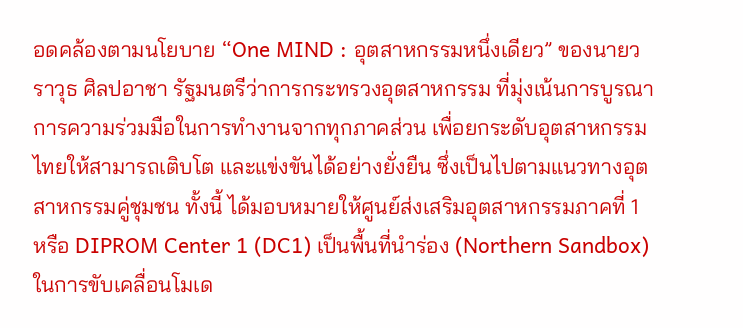อดคล้องตามนโยบาย “One MIND : อุตสาหกรรมหนึ่งเดียว” ของนายวราวุธ ศิลปอาชา รัฐมนตรีว่าการกระทรวงอุตสาหกรรม ที่มุ่งเน้นการบูรณาการความร่วมมือในการทำงานจากทุกภาคส่วน เพื่อยกระดับอุตสาหกรรมไทยให้สามารถเติบโต และแข่งขันได้อย่างยั่งยืน ซึ่งเป็นไปตามแนวทางอุตสาหกรรมคู่ชุมชน ทั้งนี้ ได้มอบหมายให้ศูนย์ส่งเสริมอุตสาหกรรมภาคที่ 1 หรือ DIPROM Center 1 (DC1) เป็นพื้นที่นำร่อง (Northern Sandbox) ในการขับเคลื่อนโมเด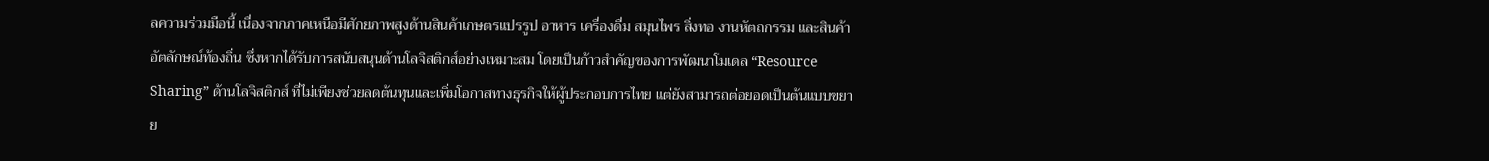ลความร่วมมือนี้ เนื่องจากภาคเหนือมีศักยภาพสูงด้านสินค้าเกษตรแปรรูป อาหาร เครื่องดื่ม สมุนไพร สิ่งทอ งานหัตถกรรม และสินค้าอัตลักษณ์ท้องถิ่น ซึ่งหากได้รับการสนับสนุนด้านโลจิสติกส์อย่างเหมาะสม โดยเป็นก้าวสำคัญของการพัฒนาโมเดล “Resource Sharing” ด้านโลจิสติกส์ ที่ไม่เพียงช่วยลดต้นทุนและเพิ่มโอกาสทางธุรกิจให้ผู้ประกอบการไทย แต่ยังสามารถต่อยอดเป็นต้นแบบขยาย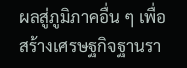ผลสู่ภูมิภาคอื่น ๆ เพื่อสร้างเศรษฐกิจฐานรา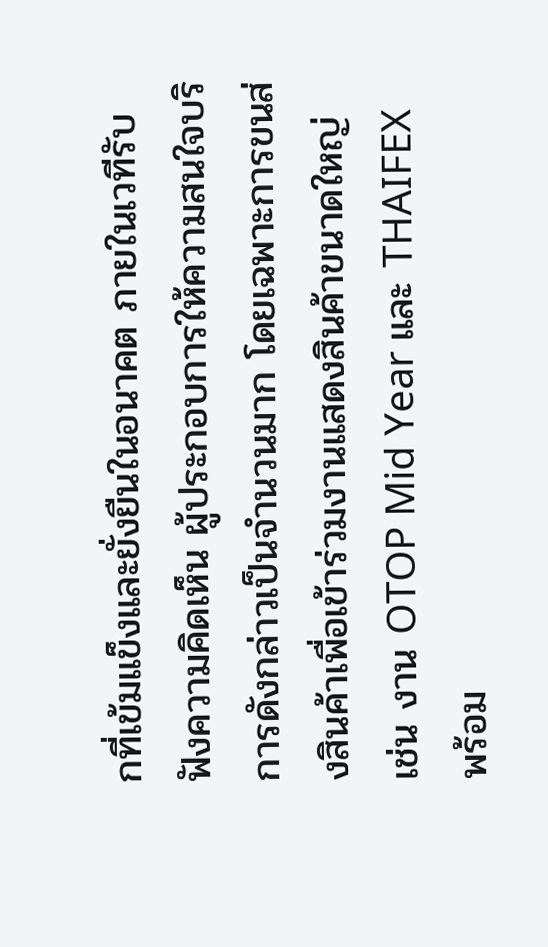กที่เข้มแข็งและยั่งยืนในอนาคต ภายในเวทีรับฟังความคิดเห็น ผู้ประกอบการให้ความสนใจบริการดังกล่าวเป็นจำนวนมาก โดยเฉพาะการขนส่งสินค้าเพื่อเข้าร่วมงานแสดงสินค้าขนาดใหญ่ เช่น งาน OTOP Mid Year และ THAIFEX พร้อม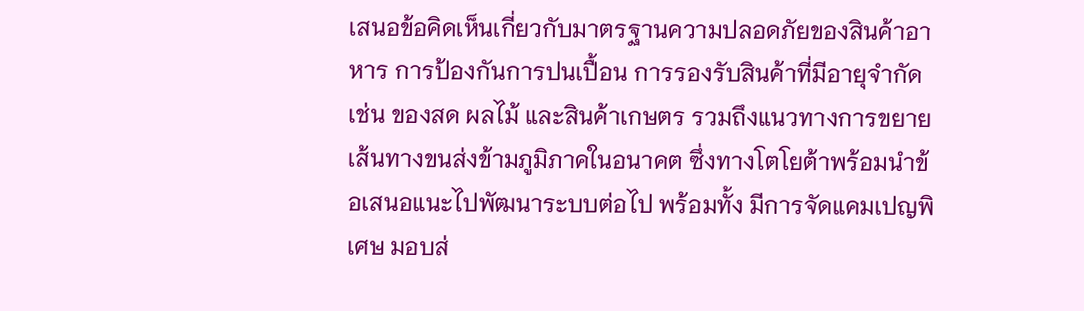เสนอข้อคิดเห็นเกี่ยวกับมาตรฐานความปลอดภัยของสินค้าอาหาร การป้องกันการปนเปื้อน การรองรับสินค้าที่มีอายุจำกัด เช่น ของสด ผลไม้ และสินค้าเกษตร รวมถึงแนวทางการขยายเส้นทางขนส่งข้ามภูมิภาคในอนาคต ซึ่งทางโตโยต้าพร้อมนำข้อเสนอแนะไปพัฒนาระบบต่อไป พร้อมทั้ง มีการจัดแคมเปญพิเศษ มอบส่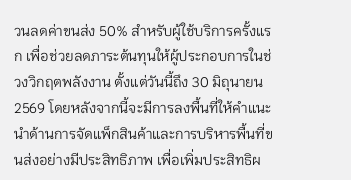วนลดค่าขนส่ง 50% สำหรับผู้ใช้บริการครั้งแรก เพื่อช่วยลดภาระต้นทุนให้ผู้ประกอบการในช่วงวิกฤตพลังงาน ตั้งแต่วันนี้ถึง 30 มิถุนายน 2569 โดยหลังจากนี้จะมีการลงพื้นที่ให้คำแนะนำด้านการจัดแพ็กสินค้าและการบริหารพื้นที่ขนส่งอย่างมีประสิทธิภาพ เพื่อเพิ่มประสิทธิผ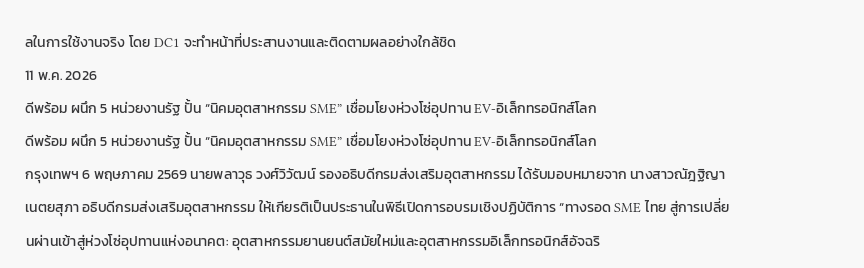ลในการใช้งานจริง โดย DC1 จะทำหน้าที่ประสานงานและติดตามผลอย่างใกล้ชิด
11 พ.ค. 2026
ดีพร้อม ผนึก 5 หน่วยงานรัฐ ปั้น “นิคมอุตสาหกรรม SME” เชื่อมโยงห่วงโซ่อุปทาน EV-อิเล็กทรอนิกส์โลก
ดีพร้อม ผนึก 5 หน่วยงานรัฐ ปั้น “นิคมอุตสาหกรรม SME” เชื่อมโยงห่วงโซ่อุปทาน EV-อิเล็กทรอนิกส์โลก
กรุงเทพฯ 6 พฤษภาคม 2569 นายพลาวุธ วงศ์วิวัฒน์ รองอธิบดีกรมส่งเสริมอุตสาหกรรม ได้รับมอบหมายจาก นางสาวณัฎฐิญา เนตยสุภา อธิบดีกรมส่งเสริมอุตสาหกรรม ให้เกียรติเป็นประธานในพิธีเปิดการอบรมเชิงปฏิบัติการ “ทางรอด SME ไทย สู่การเปลี่ยนผ่านเข้าสู่ห่วงโซ่อุปทานแห่งอนาคต: อุตสาหกรรมยานยนต์สมัยใหม่และอุตสาหกรรมอิเล็กทรอนิกส์อัจฉริ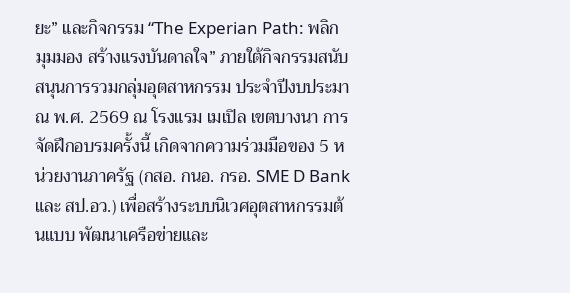ยะ” และกิจกรรม “The Experian Path: พลิกมุมมอง สร้างแรงบันดาลใจ” ภายใต้กิจกรรมสนับสนุนการรวมกลุ่มอุตสาหกรรม ประจำปีงบประมาณ พ.ศ. 2569 ณ โรงแรม เมเปิล เขตบางนา การจัดฝึกอบรมครั้งนี้ เกิดจากความร่วมมือของ 5 หน่วยงานภาครัฐ (กสอ. กนอ. กรอ. SME D Bank และ สป.อว.) เพื่อสร้างระบบนิเวศอุตสาหกรรมต้นแบบ พัฒนาเครือข่ายและ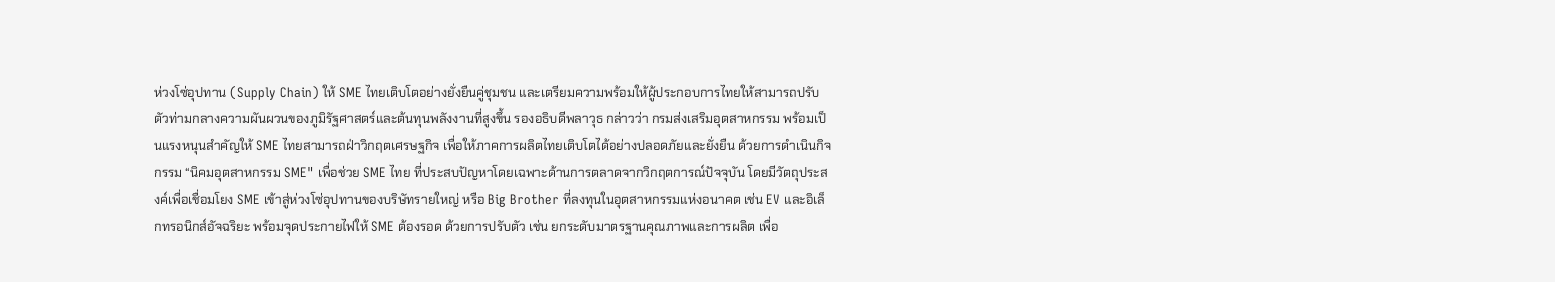ห่วงโซ่อุปทาน (Supply Chain) ให้ SME ไทยเติบโตอย่างยั่งยืนคู่ชุมชน และเตรียมความพร้อมให้ผู้ประกอบการไทยให้สามารถปรับตัวท่ามกลางความผันผวนของภูมิรัฐศาสตร์และต้นทุนพลังงานที่สูงขึ้น รองอธิบดีพลาวุธ กล่าวว่า กรมส่งเสริมอุตสาหกรรม พร้อมเป็นแรงหนุนสำคัญให้ SME ไทยสามารถฝ่าวิกฤตเศรษฐกิจ เพื่อให้ภาคการผลิตไทยเติบโตได้อย่างปลอดภัยและยั่งยืน ด้วยการดำเนินกิจกรรม “นิคมอุตสาหกรรม SME" เพื่อช่วย SME ไทย ที่ประสบปัญหาโดยเฉพาะด้านการตลาดจากวิกฤตการณ์ปัจจุบัน โดยมีวัตถุประสงค์เพื่อเชื่อมโยง SME เข้าสู่ห่วงโซ่อุปทานของบริษัทรายใหญ่ หรือ Big Brother ที่ลงทุนในอุตสาหกรรมแห่งอนาคต เช่น EV และอิเล็กทรอนิกส์อัจฉริยะ พร้อมจุดประกายไฟให้ SME ต้องรอด ด้วยการปรับตัว เช่น ยกระดับมาตรฐานคุณภาพและการผลิต เพื่อ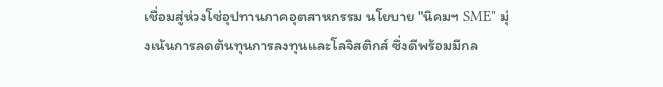เชื่อมสู่ห่วงโซ่อุปทานภาคอุตสาหกรรม นโยบาย "นิคมฯ SME" มุ่งเน้นการลดต้นทุนการลงทุนและโลจิสติกส์ ซึ่งดีพร้อมมีกล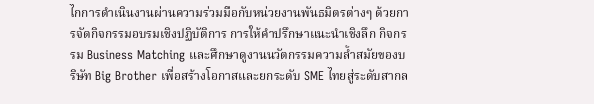ไกการดำเนินงานผ่านความร่วมมือกับหน่วยงานพันธมิตรต่างๆ ด้วยการจัดกิจกรรมอบรมเชิงปฏิบัติการ การให้คำปรึกษาแนะนำเชิงลึก กิจกรรม Business Matching และศึกษาดูงานนวัตกรรมความล้ำสมัยของบริษัท Big Brother เพื่อสร้างโอกาสและยกระดับ SME ไทยสู่ระดับสากล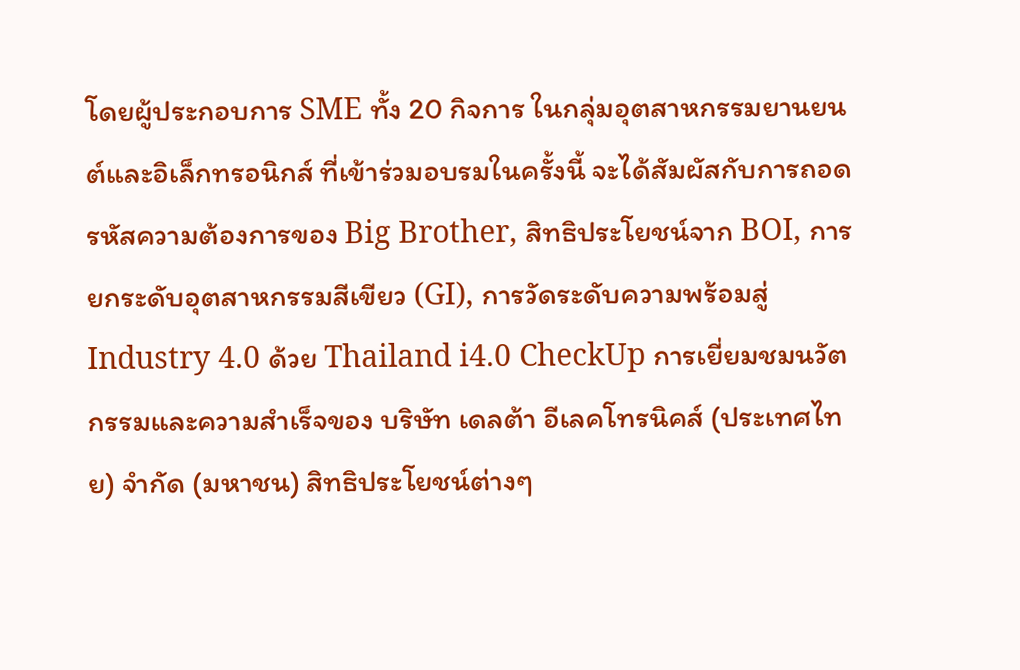โดยผู้ประกอบการ SME ทั้ง 20 กิจการ ในกลุ่มอุตสาหกรรมยานยนต์และอิเล็กทรอนิกส์ ที่เข้าร่วมอบรมในครั้งนี้ จะได้สัมผัสกับการถอดรหัสความต้องการของ Big Brother, สิทธิประโยชน์จาก BOI, การยกระดับอุตสาหกรรมสีเขียว (GI), การวัดระดับความพร้อมสู่ Industry 4.0 ด้วย Thailand i4.0 CheckUp การเยี่ยมชมนวัตกรรมและความสำเร็จของ บริษัท เดลต้า อีเลคโทรนิคส์ (ประเทศไทย) จำกัด (มหาชน) สิทธิประโยชน์ต่างๆ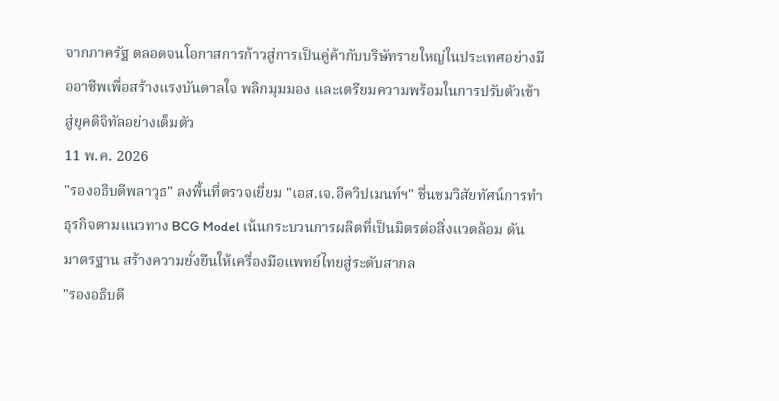จากภาครัฐ ตลอดจนโอกาสการก้าวสู่การเป็นคู่ค้ากับบริษัทรายใหญ่ในประเทศอย่างมืออาชีพเพื่อสร้างแรงบันดาลใจ พลิกมุมมอง และเตรียมความพร้อมในการปรับตัวเข้าสู่ยุคดิจิทัลอย่างเต็มตัว
11 พ.ค. 2026
"รองอธิบดีพลาวุธ" ลงพื้นที่ตรวจเยี่ยม "เอส.เจ.อีควิปเมนท์ฯ" ชื่นชมวิสัยทัศน์การทำธุรกิจตามแนวทาง BCG Model เน้นกระบวนการผลิตที่เป็นมิตรต่อสิ่งแวดล้อม ดันมาตรฐาน สร้างความยั่งยืนให้เครื่องมือแพทย์ไทยสู่ระดับสากล
"รองอธิบดี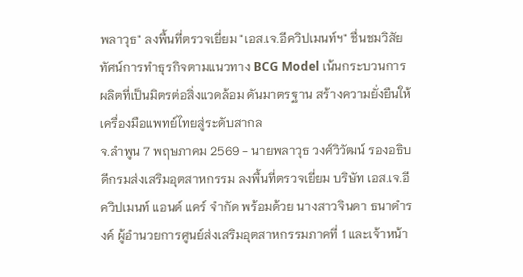พลาวุธ" ลงพื้นที่ตรวจเยี่ยม "เอส.เจ.อีควิปเมนท์ฯ" ชื่นชมวิสัยทัศน์การทำธุรกิจตามแนวทาง BCG Model เน้นกระบวนการผลิตที่เป็นมิตรต่อสิ่งแวดล้อม ดันมาตรฐาน สร้างความยั่งยืนให้เครื่องมือแพทย์ไทยสู่ระดับสากล
จ.ลำพูน 7 พฤษภาคม 2569 - นายพลาวุธ วงศ์วิวัฒน์ รองอธิบดีกรมส่งเสริมอุตสาหกรรม ลงพื้นที่ตรวจเยี่ยม บริษัท เอส.เจ.อีควิปเมนท์ แอนด์ แคร์ จำกัด พร้อมด้วย นางสาวจินดา ธนาดำรงค์ ผู้อำนวยการศูนย์ส่งเสริมอุตสาหกรรมภาคที่ 1 และเจ้าหน้า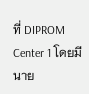ที่ DIPROM Center 1 โดยมี นาย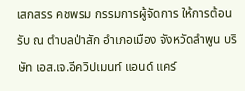เสกสรร คชพรม กรรมการผู้จัดการ ให้การต้อนรับ ณ ตำบลป่าสัก อำเภอเมือง จังหวัดลำพูน บริษัท เอส.เจ.อีควิปเมนท์ แอนด์ แคร์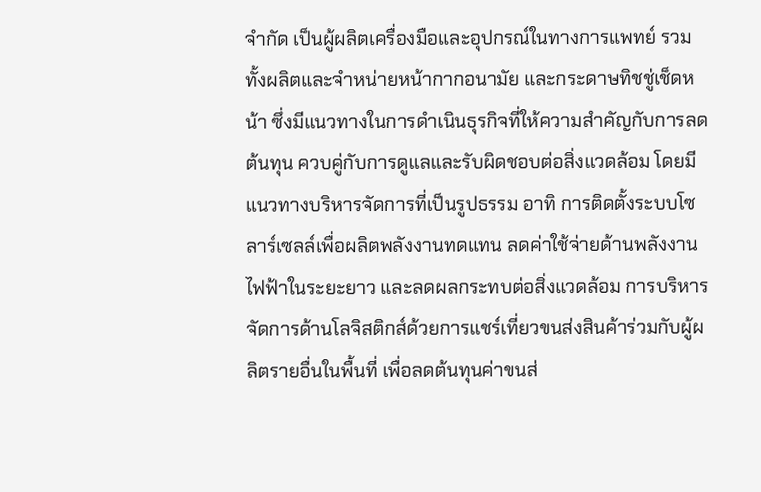จำกัด เป็นผู้ผลิตเครื่องมือและอุปกรณ์ในทางการแพทย์ รวมทั้งผลิตและจำหน่ายหน้ากากอนามัย และกระดาษทิชชู่เช็ดหน้า ซึ่งมีแนวทางในการดำเนินธุรกิจที่ให้ความสำคัญกับการลดต้นทุน ควบคู่กับการดูแลและรับผิดชอบต่อสิ่งแวดล้อม โดยมีแนวทางบริหารจัดการที่เป็นรูปธรรม อาทิ การติดตั้งระบบโซลาร์เซลล์เพื่อผลิตพลังงานทดแทน ลดค่าใช้จ่ายด้านพลังงานไฟฟ้าในระยะยาว และลดผลกระทบต่อสิ่งแวดล้อม การบริหารจัดการด้านโลจิสติกส์ด้วยการแชร์เที่ยวขนส่งสินค้าร่วมกับผู้ผลิตรายอื่นในพื้นที่ เพื่อลดต้นทุนค่าขนส่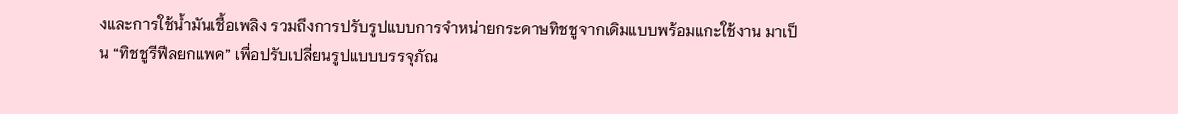งและการใช้น้ำมันเชื้อเพลิง รวมถึงการปรับรูปแบบการจำหน่ายกระดาษทิชชูจากเดิมแบบพร้อมแกะใช้งาน มาเป็น “ทิชชูรีฟีลยกแพค” เพื่อปรับเปลี่ยนรูปแบบบรรจุภัณ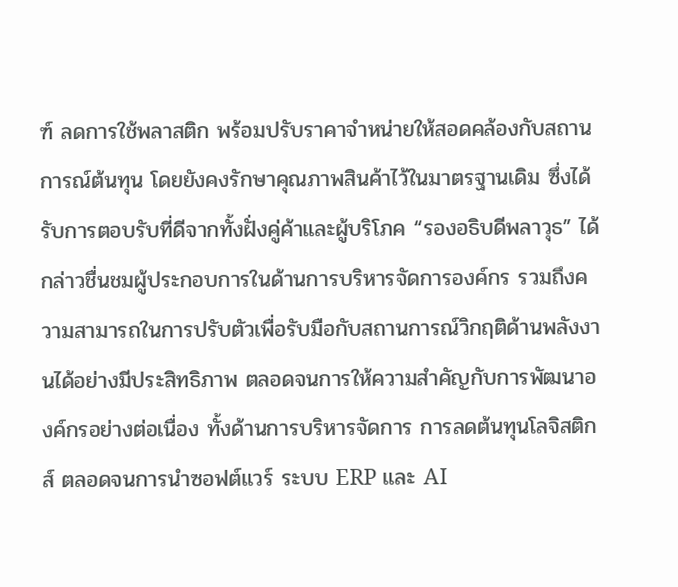ฑ์ ลดการใช้พลาสติก พร้อมปรับราคาจำหน่ายให้สอดคล้องกับสถานการณ์ต้นทุน โดยยังคงรักษาคุณภาพสินค้าไว้ในมาตรฐานเดิม ซึ่งได้รับการตอบรับที่ดีจากทั้งฝั่งคู่ค้าและผู้บริโภค “รองอธิบดีพลาวุธ” ได้กล่าวชื่นชมผู้ประกอบการในด้านการบริหารจัดการองค์กร รวมถึงความสามารถในการปรับตัวเพื่อรับมือกับสถานการณ์วิกฤติด้านพลังงานได้อย่างมีประสิทธิภาพ ตลอดจนการให้ความสำคัญกับการพัฒนาองค์กรอย่างต่อเนื่อง ทั้งด้านการบริหารจัดการ การลดต้นทุนโลจิสติกส์ ตลอดจนการนำซอฟต์แวร์ ระบบ ERP และ AI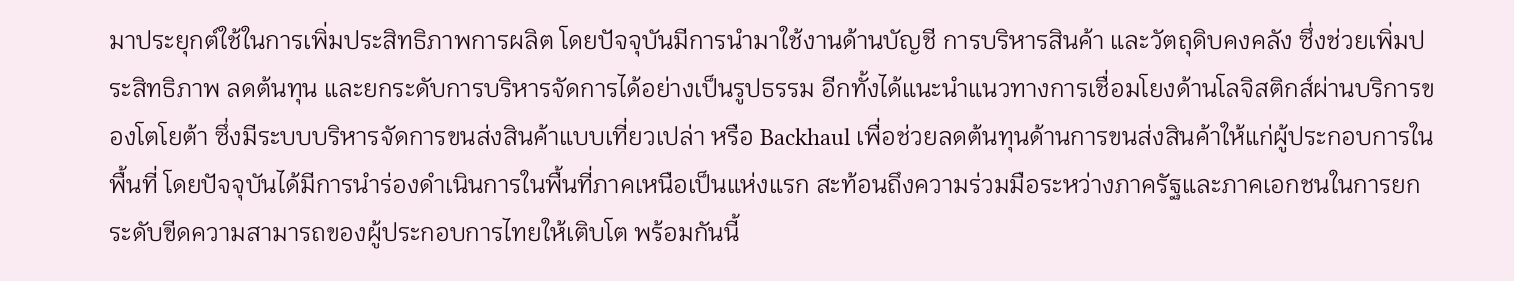มาประยุกต์ใช้ในการเพิ่มประสิทธิภาพการผลิต โดยปัจจุบันมีการนำมาใช้งานด้านบัญชี การบริหารสินค้า และวัตถุดิบคงคลัง ซึ่งช่วยเพิ่มประสิทธิภาพ ลดต้นทุน และยกระดับการบริหารจัดการได้อย่างเป็นรูปธรรม อีกทั้งได้แนะนำแนวทางการเชื่อมโยงด้านโลจิสติกส์ผ่านบริการของโตโยต้า ซึ่งมีระบบบริหารจัดการขนส่งสินค้าแบบเที่ยวเปล่า หรือ Backhaul เพื่อช่วยลดต้นทุนด้านการขนส่งสินค้าให้แก่ผู้ประกอบการในพื้นที่ โดยปัจจุบันได้มีการนำร่องดำเนินการในพื้นที่ภาคเหนือเป็นแห่งแรก สะท้อนถึงความร่วมมือระหว่างภาครัฐและภาคเอกชนในการยกระดับขีดความสามารถของผู้ประกอบการไทยให้เติบโต พร้อมกันนี้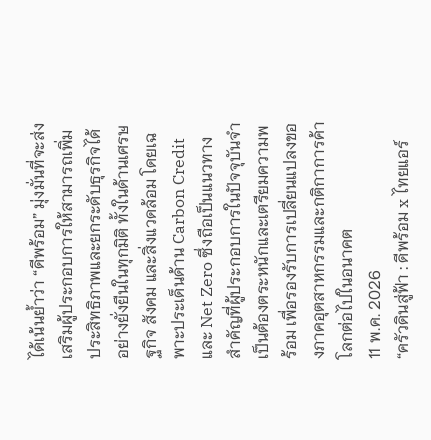ได้เน้นย้ำว่า “ดีพร้อม” มุ่งมั่นที่จะส่งเสริมผู้ประกอบการให้สามารถเพิ่มประสิทธิภาพและยกระดับธุรกิจได้อย่างยั่งยืนในทุกมิติ ทั้งในด้านเศรษฐกิจ สังคม และสิ่งแวดล้อม โดยเฉพาะประเด็นด้าน Carbon Credit และ Net Zero ซึ่งถือเป็นแนวทางสำคัญที่ผู้ประกอบการในปัจจุบันจำเป็นต้องตระหนักและเตรียมความพร้อม เพื่อรองรับการเปลี่ยนแปลงของภาคอุตสาหกรรมและกติกาการค้าโลกต่อไปในอนาคต
11 พ.ค. 2026
“ครัวดินสู่ฟ้า : ดีพร้อม x ไทยแอร์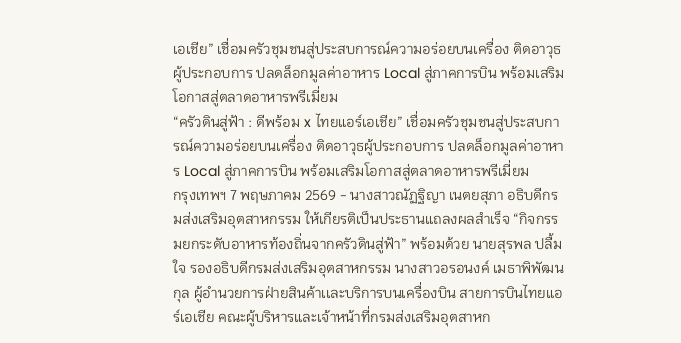เอเชีย” เชื่อมครัวชุมชนสู่ประสบการณ์ความอร่อยบนเครื่อง ติดอาวุธผู้ประกอบการ ปลดล็อกมูลค่าอาหาร Local สู่ภาคการบิน พร้อมเสริมโอกาสสู่ตลาดอาหารพรีเมี่ยม
“ครัวดินสู่ฟ้า : ดีพร้อม x ไทยแอร์เอเชีย” เชื่อมครัวชุมชนสู่ประสบการณ์ความอร่อยบนเครื่อง ติดอาวุธผู้ประกอบการ ปลดล็อกมูลค่าอาหาร Local สู่ภาคการบิน พร้อมเสริมโอกาสสู่ตลาดอาหารพรีเมี่ยม
กรุงเทพฯ 7 พฤษภาคม 2569 - นางสาวณัฏฐิญา เนตยสุภา อธิบดีกรมส่งเสริมอุตสาหกรรม ให้เกียรติเป็นประธานแถลงผลสำเร็จ “กิจกรรมยกระดับอาหารท้องถิ่นจากครัวดินสู่ฟ้า” พร้อมด้วย นายสุรพล ปลื้มใจ รองอธิบดีกรมส่งเสริมอุตสาหกรรม นางสาวอรอนงค์ เมธาพิพัฒนกุล ผู้อำนวยการฝ่ายสินค้าเเละบริการบนเครื่องบิน สายการบินไทยแอร์เอเชีย คณะผู้บริหารและเจ้าหน้าที่กรมส่งเสริมอุตสาหก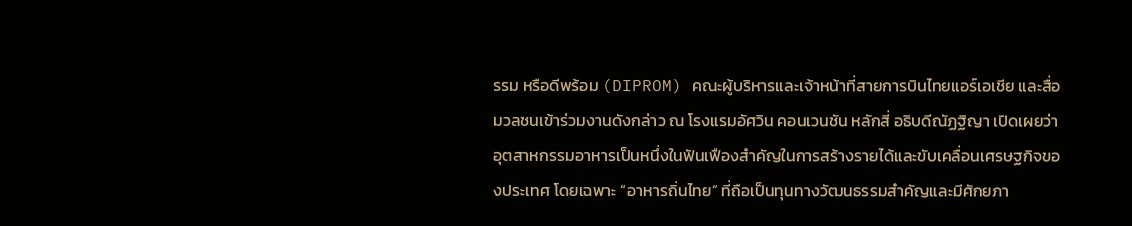รรม หรือดีพร้อม (DIPROM) คณะผู้บริหารและเจ้าหน้าที่สายการบินไทยแอร์เอเชีย และสื่อมวลชนเข้าร่วมงานดังกล่าว ณ โรงแรมอัศวิน คอนเวนชัน หลักสี่ อธิบดีณัฏฐิญา เปิดเผยว่า อุตสาหกรรมอาหารเป็นหนึ่งในฟันเฟืองสำคัญในการสร้างรายได้และขับเคลื่อนเศรษฐกิจของประเทศ โดยเฉพาะ “อาหารถิ่นไทย” ที่ถือเป็นทุนทางวัฒนธรรมสำคัญและมีศักยภา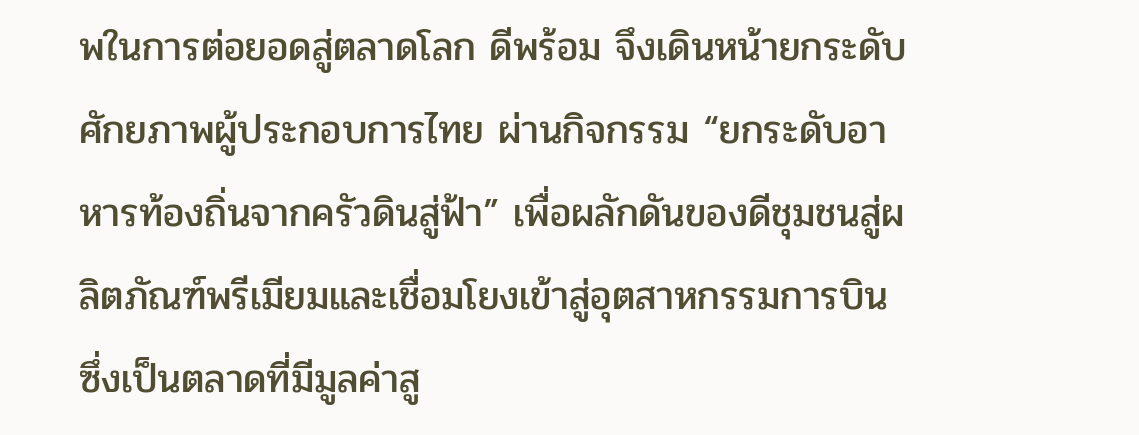พในการต่อยอดสู่ตลาดโลก ดีพร้อม จึงเดินหน้ายกระดับศักยภาพผู้ประกอบการไทย ผ่านกิจกรรม “ยกระดับอาหารท้องถิ่นจากครัวดินสู่ฟ้า” เพื่อผลักดันของดีชุมชนสู่ผลิตภัณฑ์พรีเมียมและเชื่อมโยงเข้าสู่อุตสาหกรรมการบิน ซึ่งเป็นตลาดที่มีมูลค่าสู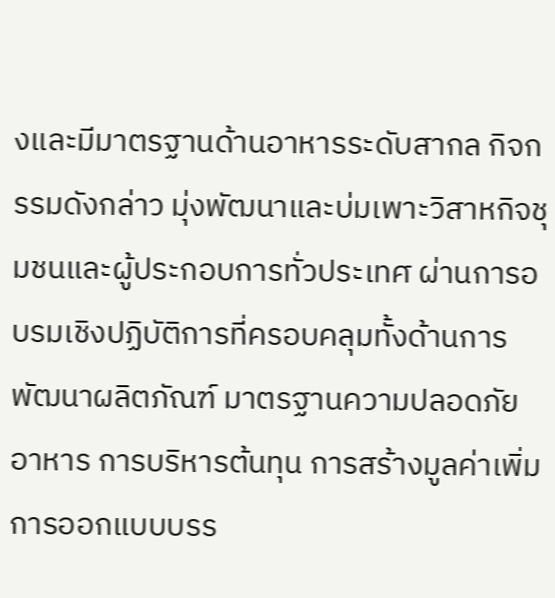งและมีมาตรฐานด้านอาหารระดับสากล กิจกรรมดังกล่าว มุ่งพัฒนาและบ่มเพาะวิสาหกิจชุมชนและผู้ประกอบการทั่วประเทศ ผ่านการอบรมเชิงปฏิบัติการที่ครอบคลุมทั้งด้านการพัฒนาผลิตภัณฑ์ มาตรฐานความปลอดภัยอาหาร การบริหารต้นทุน การสร้างมูลค่าเพิ่ม การออกแบบบรร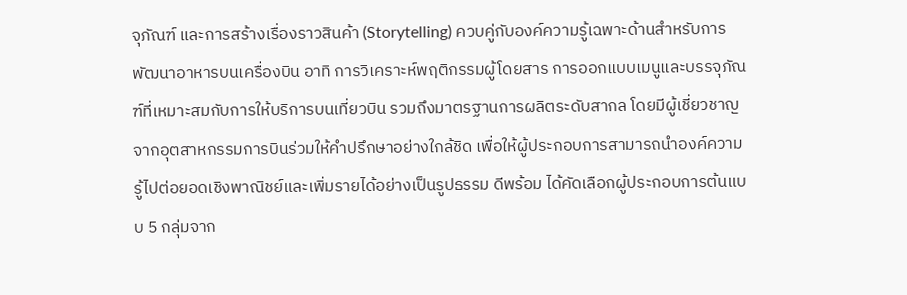จุภัณฑ์ และการสร้างเรื่องราวสินค้า (Storytelling) ควบคู่กับองค์ความรู้เฉพาะด้านสำหรับการพัฒนาอาหารบนเครื่องบิน อาทิ การวิเคราะห์พฤติกรรมผู้โดยสาร การออกแบบเมนูและบรรจุภัณฑ์ที่เหมาะสมกับการให้บริการบนเที่ยวบิน รวมถึงมาตรฐานการผลิตระดับสากล โดยมีผู้เชี่ยวชาญจากอุตสาหกรรมการบินร่วมให้คำปรึกษาอย่างใกล้ชิด เพื่อให้ผู้ประกอบการสามารถนำองค์ความรู้ไปต่อยอดเชิงพาณิชย์และเพิ่มรายได้อย่างเป็นรูปธรรม ดีพร้อม ได้คัดเลือกผู้ประกอบการต้นแบบ 5 กลุ่มจาก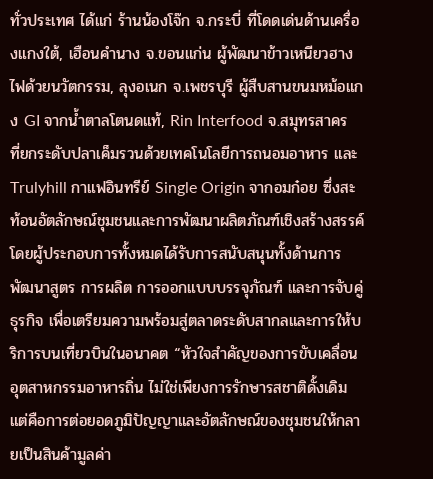ทั่วประเทศ ได้แก่ ร้านน้องโจ๊ก จ.กระบี่ ที่โดดเด่นด้านเครื่องแกงใต้, เฮือนคำนาง จ.ขอนแก่น ผู้พัฒนาข้าวเหนียวฮางไฟด้วยนวัตกรรม, ลุงอเนก จ.เพชรบุรี ผู้สืบสานขนมหม้อแกง GI จากน้ำตาลโตนดแท้, Rin Interfood จ.สมุทรสาคร ที่ยกระดับปลาเค็มรวนด้วยเทคโนโลยีการถนอมอาหาร และ Trulyhill กาแฟอินทรีย์ Single Origin จากอมก๋อย ซึ่งสะท้อนอัตลักษณ์ชุมชนและการพัฒนาผลิตภัณฑ์เชิงสร้างสรรค์ โดยผู้ประกอบการทั้งหมดได้รับการสนับสนุนทั้งด้านการพัฒนาสูตร การผลิต การออกแบบบรรจุภัณฑ์ และการจับคู่ธุรกิจ เพื่อเตรียมความพร้อมสู่ตลาดระดับสากลและการให้บริการบนเที่ยวบินในอนาคต “หัวใจสำคัญของการขับเคลื่อนอุตสาหกรรมอาหารถิ่น ไม่ใช่เพียงการรักษารสชาติดั้งเดิม แต่คือการต่อยอดภูมิปัญญาและอัตลักษณ์ของชุมชนให้กลายเป็นสินค้ามูลค่า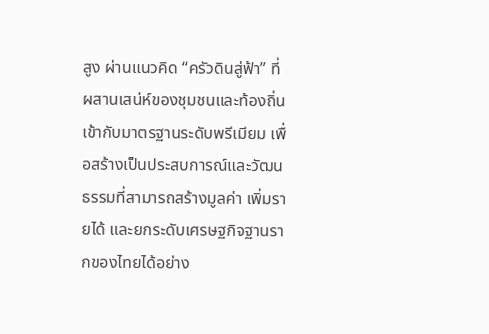สูง ผ่านแนวคิด “ครัวดินสู่ฟ้า” ที่ผสานเสน่ห์ของชุมชนและท้องถิ่นเข้ากับมาตรฐานระดับพรีเมียม เพื่อสร้างเป็นประสบการณ์และวัฒนธรรมที่สามารถสร้างมูลค่า เพิ่มรายได้ และยกระดับเศรษฐกิจฐานรากของไทยได้อย่าง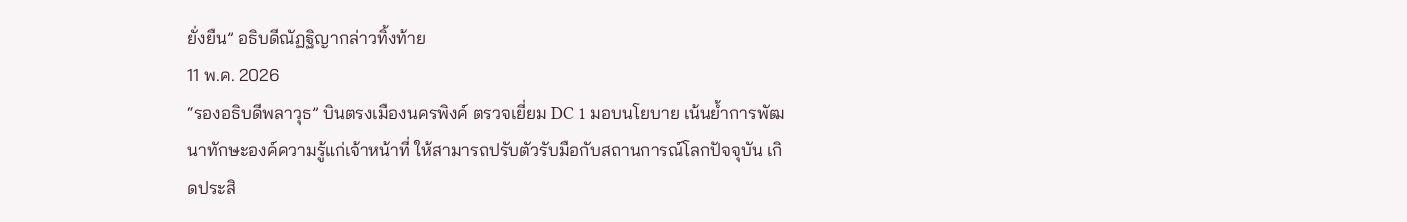ยั่งยืน” อธิบดีณัฏฐิญากล่าวทิ้งท้าย
11 พ.ค. 2026
“รองอธิบดีพลาวุธ” บินตรงเมืองนครพิงค์ ตรวจเยี่ยม DC 1 มอบนโยบาย เน้นย้ำการพัฒนาทักษะองค์ความรู้แก่เจ้าหน้าที่ ให้สามารถปรับตัวรับมือกับสถานการณ์โลกปัจจุบัน เกิดประสิ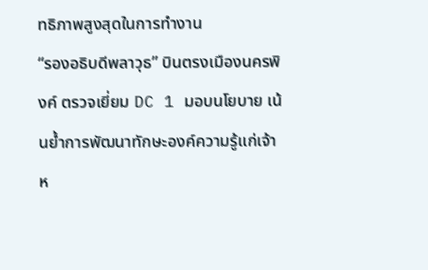ทธิภาพสูงสุดในการทำงาน
“รองอธิบดีพลาวุธ” บินตรงเมืองนครพิงค์ ตรวจเยี่ยม DC 1 มอบนโยบาย เน้นย้ำการพัฒนาทักษะองค์ความรู้แก่เจ้าห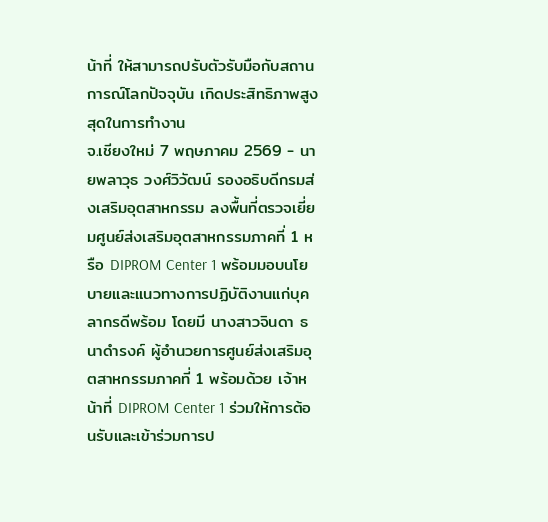น้าที่ ให้สามารถปรับตัวรับมือกับสถานการณ์โลกปัจจุบัน เกิดประสิทธิภาพสูงสุดในการทำงาน
จ.เชียงใหม่ 7 พฤษภาคม 2569 - นายพลาวุธ วงศ์วิวัฒน์ รองอธิบดีกรมส่งเสริมอุตสาหกรรม ลงพื้นที่ตรวจเยี่ยมศูนย์ส่งเสริมอุตสาหกรรมภาคที่ 1 หรือ DIPROM Center 1 พร้อมมอบนโยบายและแนวทางการปฏิบัติงานแก่บุคลากรดีพร้อม โดยมี นางสาวจินดา ธนาดำรงค์ ผู้อำนวยการศูนย์ส่งเสริมอุตสาหกรรมภาคที่ 1 พร้อมด้วย เจ้าหน้าที่ DIPROM Center 1 ร่วมให้การต้อนรับและเข้าร่วมการป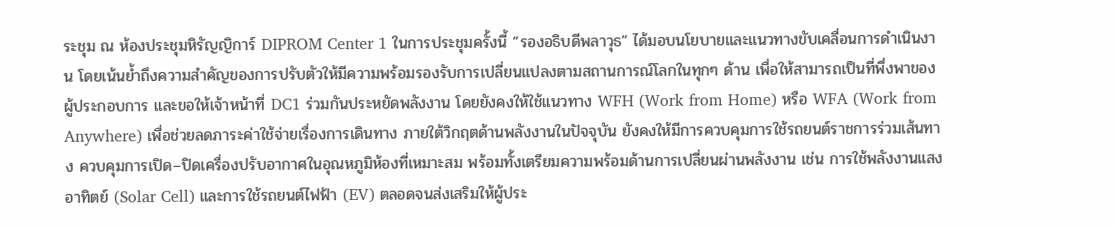ระชุม ณ ห้องประชุมหิรัญญิการ์ DIPROM Center 1 ในการประชุมครั้งนี้ “รองอธิบดีพลาวุธ” ได้มอบนโยบายและแนวทางขับเคลื่อนการดำเนินงาน โดยเน้นย้ำถึงความสำคัญของการปรับตัวให้มีความพร้อมรองรับการเปลี่ยนแปลงตามสถานการณ์โลกในทุกๆ ด้าน เพื่อให้สามารถเป็นที่พึ่งพาของผู้ประกอบการ และขอให้เจ้าหน้าที่ DC1 ร่วมกันประหยัดพลังงาน โดยยังคงให้ใช้แนวทาง WFH (Work from Home) หรือ WFA (Work from Anywhere) เพื่อช่วยลดภาระค่าใช้จ่ายเรื่องการเดินทาง ภายใต้วิกฤตด้านพลังงานในปัจจุบัน ยังคงให้มีการควบคุมการใช้รถยนต์ราชการร่วมเส้นทาง ควบคุมการเปิด–ปิดเครื่องปรับอากาศในอุณหภูมิห้องที่เหมาะสม พร้อมทั้งเตรียมความพร้อมด้านการเปลี่ยนผ่านพลังงาน เช่น การใช้พลังงานแสงอาทิตย์ (Solar Cell) และการใช้รถยนต์ไฟฟ้า (EV) ตลอดจนส่งเสริมให้ผู้ประ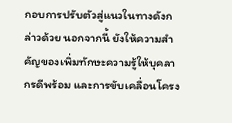กอบการปรับตัวสู่แนวในทางดังกล่าวด้วย นอกจากนี้ ยังให้ความสำคัญของเพิ่มทักษะความรู้ให้บุคลากรดีพร้อม และการขับเคลื่อนโครง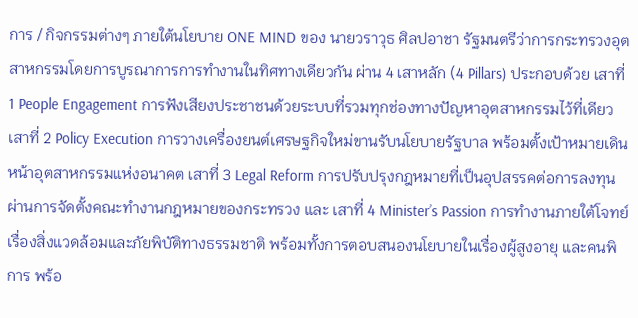การ / กิจกรรมต่างๆ ภายใต้นโยบาย ONE MIND ของ นายวราวุธ ศิลปอาชา รัฐมนตรีว่าการกระทรวงอุตสาหกรรมโดยการบูรณาการการทำงานในทิศทางเดียวกัน ผ่าน 4 เสาหลัก (4 Pillars) ประกอบด้วย เสาที่ 1 People Engagement การฟังเสียงประชาชนด้วยระบบที่รวมทุกช่องทางปัญหาอุตสาหกรรมไว้ที่เดียว เสาที่ 2 Policy Execution การวางเครื่องยนต์เศรษฐกิจใหม่ขานรับนโยบายรัฐบาล พร้อมตั้งเป้าหมายเดินหน้าอุตสาหกรรมแห่งอนาคต เสาที่ 3 Legal Reform การปรับปรุงกฎหมายที่เป็นอุปสรรคต่อการลงทุน ผ่านการจัดตั้งคณะทำงานกฎหมายของกระทรวง และ เสาที่ 4 Minister’s Passion การทำงานภายใต้โจทย์เรื่องสิ่งแวดล้อมและภัยพิบัติทางธรรมชาติ พร้อมทั้งการตอบสนองนโยบายในเรื่องผู้สูงอายุ และคนพิการ พร้อ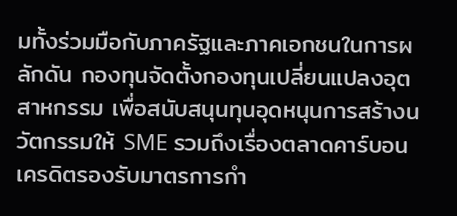มทั้งร่วมมือกับภาครัฐและภาคเอกชนในการผลักดัน กองทุนจัดตั้งกองทุนเปลี่ยนแปลงอุตสาหกรรม เพื่อสนับสนุนทุนอุดหนุนการสร้างนวัตกรรมให้ SME รวมถึงเรื่องตลาดคาร์บอนเครดิตรองรับมาตรการกำ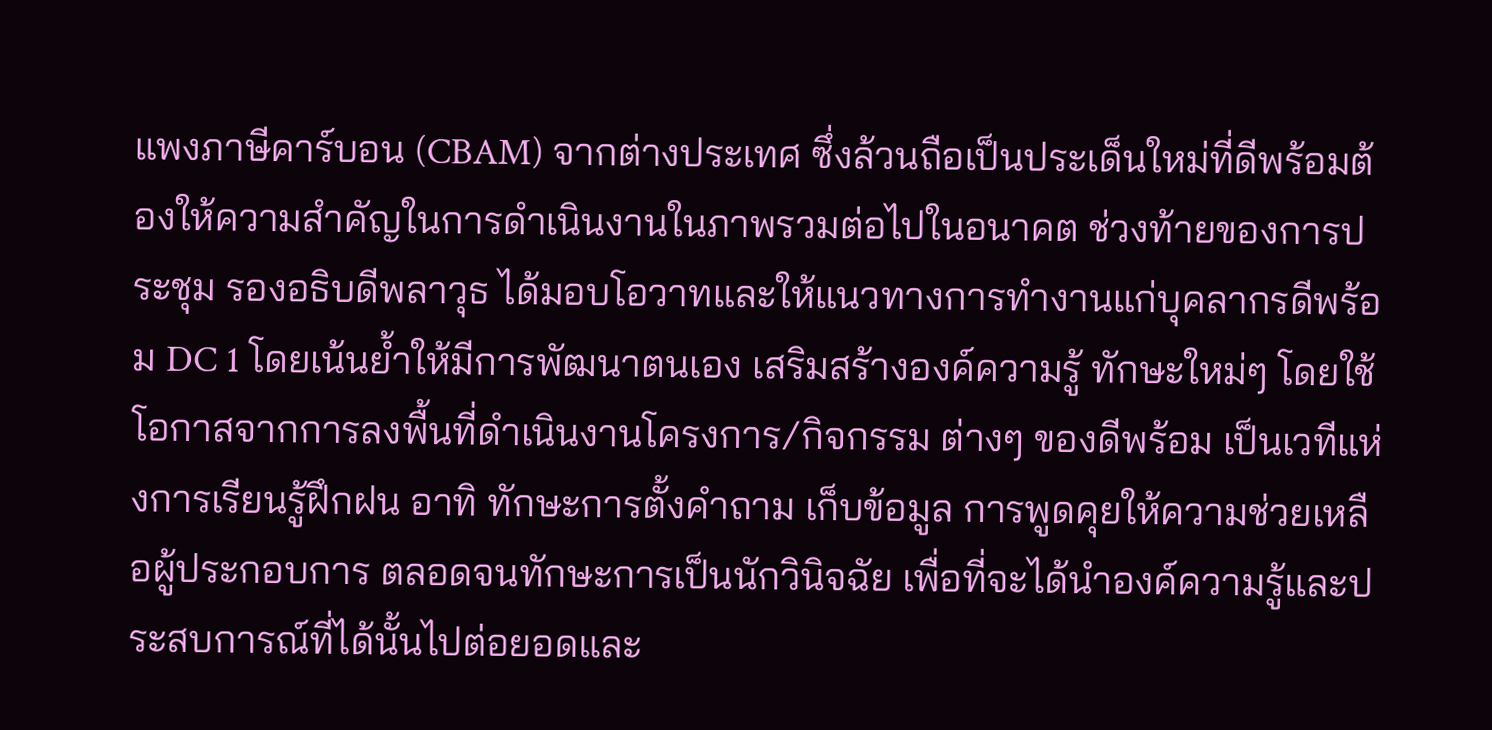แพงภาษีคาร์บอน (CBAM) จากต่างประเทศ ซึ่งล้วนถือเป็นประเด็นใหม่ที่ดีพร้อมต้องให้ความสำคัญในการดำเนินงานในภาพรวมต่อไปในอนาคต ช่วงท้ายของการประชุม รองอธิบดีพลาวุธ ได้มอบโอวาทและให้แนวทางการทำงานแก่บุคลากรดีพร้อม DC 1 โดยเน้นย้ำให้มีการพัฒนาตนเอง เสริมสร้างองค์ความรู้ ทักษะใหม่ๆ โดยใช้โอกาสจากการลงพื้นที่ดำเนินงานโครงการ/กิจกรรม ต่างๆ ของดีพร้อม เป็นเวทีแห่งการเรียนรู้ฝึกฝน อาทิ ทักษะการตั้งคำถาม เก็บข้อมูล การพูดคุยให้ความช่วยเหลือผู้ประกอบการ ตลอดจนทักษะการเป็นนักวินิจฉัย เพื่อที่จะได้นำองค์ความรู้และประสบการณ์ที่ได้นั้นไปต่อยอดและ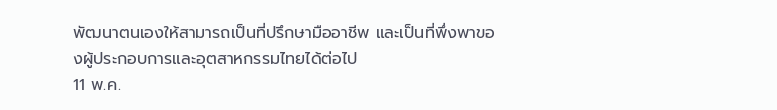พัฒนาตนเองให้สามารถเป็นที่ปรึกษามืออาชีพ และเป็นที่พึ่งพาของผู้ประกอบการและอุตสาหกรรมไทยได้ต่อไป
11 พ.ค.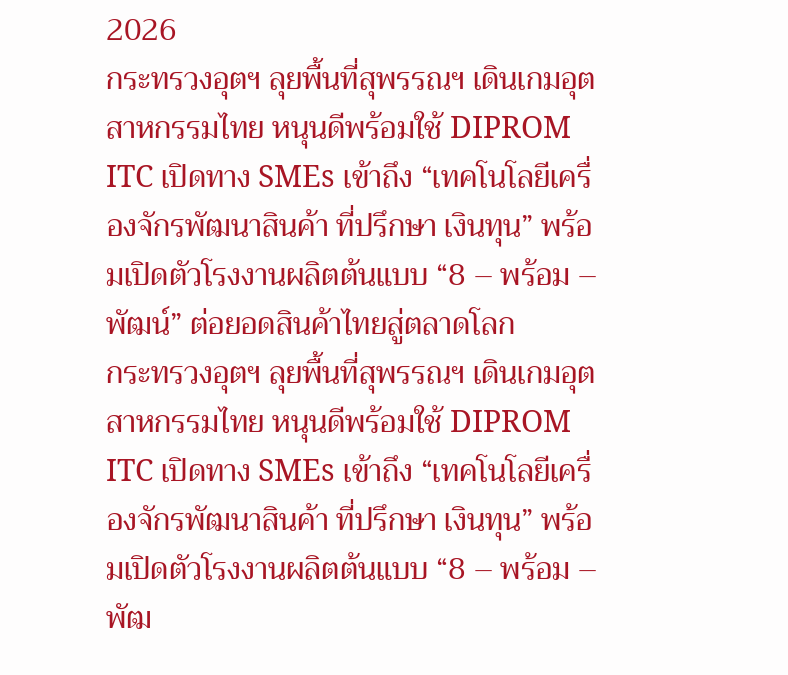2026
กระทรวงอุตฯ ลุยพื้นที่สุพรรณฯ เดินเกมอุตสาหกรรมไทย หนุนดีพร้อมใช้ DIPROM ITC เปิดทาง SMEs เข้าถึง “เทคโนโลยีเครื่องจักรพัฒนาสินค้า ที่ปรึกษา เงินทุน” พร้อมเปิดตัวโรงงานผลิตต้นแบบ “8 – พร้อม – พัฒน์” ต่อยอดสินค้าไทยสู่ตลาดโลก
กระทรวงอุตฯ ลุยพื้นที่สุพรรณฯ เดินเกมอุตสาหกรรมไทย หนุนดีพร้อมใช้ DIPROM ITC เปิดทาง SMEs เข้าถึง “เทคโนโลยีเครื่องจักรพัฒนาสินค้า ที่ปรึกษา เงินทุน” พร้อมเปิดตัวโรงงานผลิตต้นแบบ “8 – พร้อม – พัฒ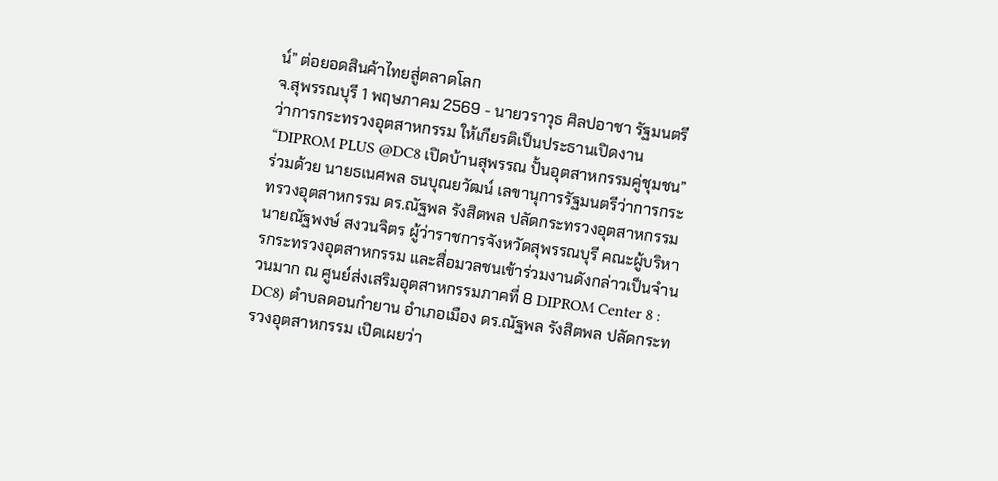น์” ต่อยอดสินค้าไทยสู่ตลาดโลก
จ.สุพรรณบุรี 1 พฤษภาคม 2569 - นายวราวุธ ศิลปอาชา รัฐมนตรีว่าการกระทรวงอุตสาหกรรม ให้เกียรติเป็นประธานเปิดงาน “DIPROM PLUS @DC8 เปิดบ้านสุพรรณ ปั้นอุตสาหกรรมคู่ชุมชน” ร่วมด้วย นายธเนศพล ธนบุณยวัฒน์ เลขานุการรัฐมนตรีว่าการกระทรวงอุตสาหกรรม ดร.ณัฐพล รังสิตพล ปลัดกระทรวงอุตสาหกรรม นายณัฐพงษ์ สงวนจิตร ผู้ว่าราชการจังหวัดสุพรรณบุรี คณะผู้บริหารกระทรวงอุตสาหกรรม และสื่อมวลชนเข้าร่วมงานดังกล่าวเป็นจำนวนมาก ณ ศูนย์ส่งเสริมอุตสาหกรรมภาคที่ 8 DIPROM Center 8 : DC8) ตำบลดอนกำยาน อำเภอเมือง ดร.ณัฐพล รังสิตพล ปลัดกระทรวงอุตสาหกรรม เปิดเผยว่า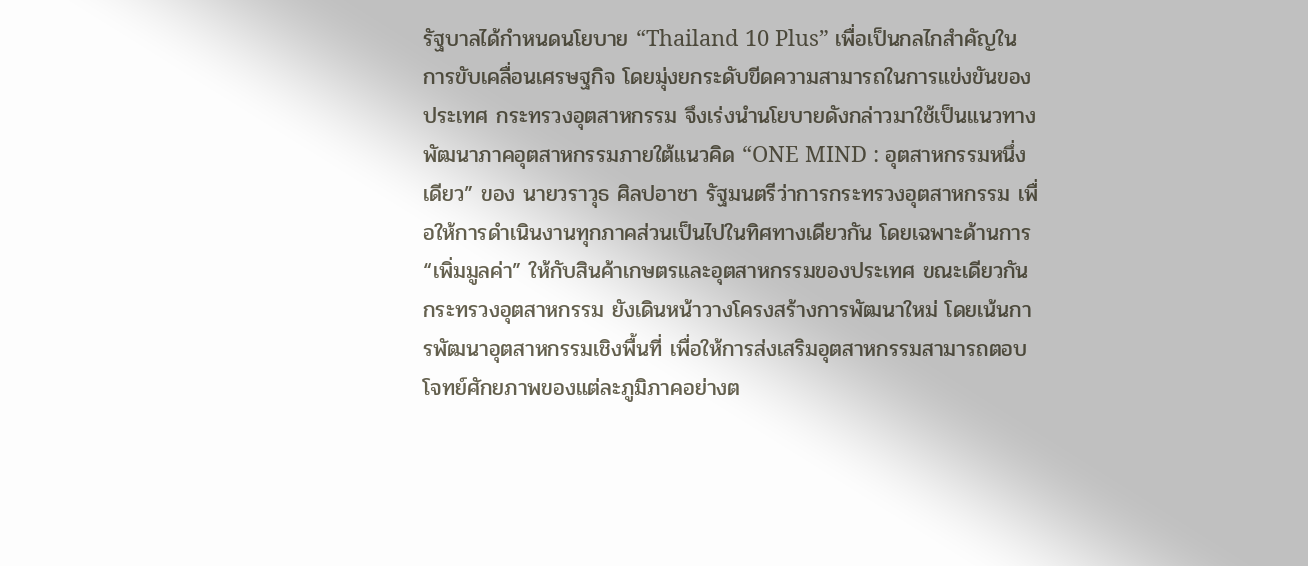รัฐบาลได้กำหนดนโยบาย “Thailand 10 Plus” เพื่อเป็นกลไกสำคัญในการขับเคลื่อนเศรษฐกิจ โดยมุ่งยกระดับขีดความสามารถในการแข่งขันของประเทศ กระทรวงอุตสาหกรรม จึงเร่งนำนโยบายดังกล่าวมาใช้เป็นแนวทางพัฒนาภาคอุตสาหกรรมภายใต้แนวคิด “ONE MIND : อุตสาหกรรมหนึ่งเดียว” ของ นายวราวุธ ศิลปอาชา รัฐมนตรีว่าการกระทรวงอุตสาหกรรม เพื่อให้การดำเนินงานทุกภาคส่วนเป็นไปในทิศทางเดียวกัน โดยเฉพาะด้านการ “เพิ่มมูลค่า” ให้กับสินค้าเกษตรและอุตสาหกรรมของประเทศ ขณะเดียวกัน กระทรวงอุตสาหกรรม ยังเดินหน้าวางโครงสร้างการพัฒนาใหม่ โดยเน้นการพัฒนาอุตสาหกรรมเชิงพื้นที่ เพื่อให้การส่งเสริมอุตสาหกรรมสามารถตอบโจทย์ศักยภาพของแต่ละภูมิภาคอย่างต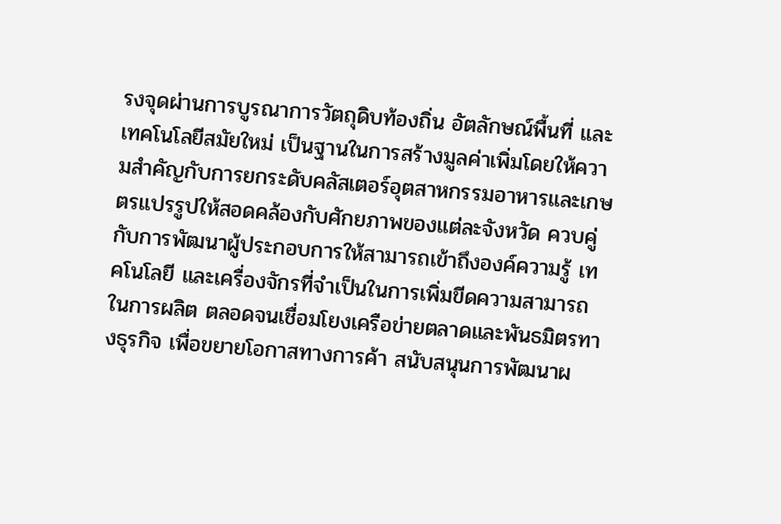รงจุดผ่านการบูรณาการวัตถุดิบท้องถิ่น อัตลักษณ์พื้นที่ และเทคโนโลยีสมัยใหม่ เป็นฐานในการสร้างมูลค่าเพิ่มโดยให้ความสำคัญกับการยกระดับคลัสเตอร์อุตสาหกรรมอาหารและเกษตรแปรรูปให้สอดคล้องกับศักยภาพของแต่ละจังหวัด ควบคู่กับการพัฒนาผู้ประกอบการให้สามารถเข้าถึงองค์ความรู้ เทคโนโลยี และเครื่องจักรที่จำเป็นในการเพิ่มขีดความสามารถในการผลิต ตลอดจนเชื่อมโยงเครือข่ายตลาดและพันธมิตรทางธุรกิจ เพื่อขยายโอกาสทางการค้า สนับสนุนการพัฒนาผ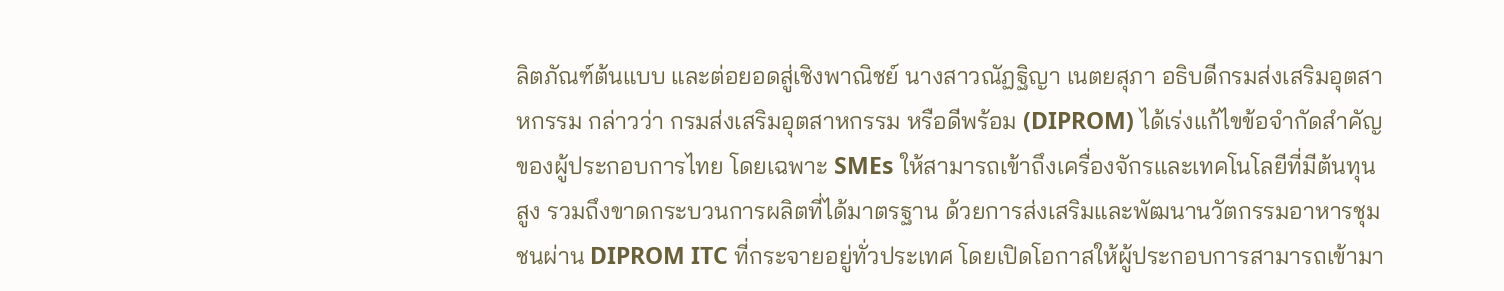ลิตภัณฑ์ต้นแบบ และต่อยอดสู่เชิงพาณิชย์ นางสาวณัฏฐิญา เนตยสุภา อธิบดีกรมส่งเสริมอุตสาหกรรม กล่าวว่า กรมส่งเสริมอุตสาหกรรม หรือดีพร้อม (DIPROM) ได้เร่งแก้ไขข้อจำกัดสำคัญของผู้ประกอบการไทย โดยเฉพาะ SMEs ให้สามารถเข้าถึงเครื่องจักรและเทคโนโลยีที่มีต้นทุนสูง รวมถึงขาดกระบวนการผลิตที่ได้มาตรฐาน ด้วยการส่งเสริมและพัฒนานวัตกรรมอาหารชุมชนผ่าน DIPROM ITC ที่กระจายอยู่ทั่วประเทศ โดยเปิดโอกาสให้ผู้ประกอบการสามารถเข้ามา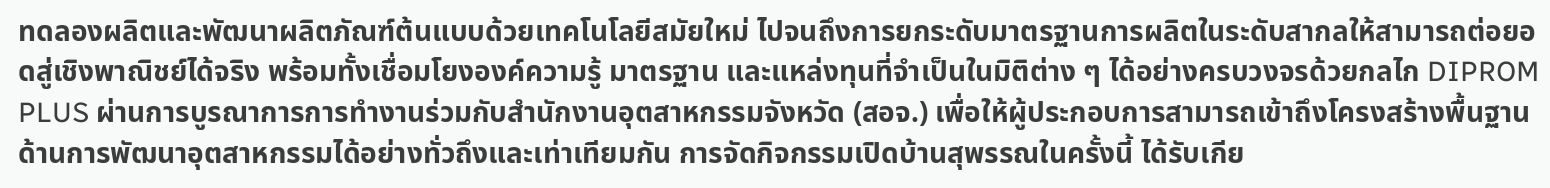ทดลองผลิตและพัฒนาผลิตภัณฑ์ต้นแบบด้วยเทคโนโลยีสมัยใหม่ ไปจนถึงการยกระดับมาตรฐานการผลิตในระดับสากลให้สามารถต่อยอดสู่เชิงพาณิชย์ได้จริง พร้อมทั้งเชื่อมโยงองค์ความรู้ มาตรฐาน และแหล่งทุนที่จำเป็นในมิติต่าง ๆ ได้อย่างครบวงจรด้วยกลไก DIPROM PLUS ผ่านการบูรณาการการทำงานร่วมกับสำนักงานอุตสาหกรรมจังหวัด (สอจ.) เพื่อให้ผู้ประกอบการสามารถเข้าถึงโครงสร้างพื้นฐานด้านการพัฒนาอุตสาหกรรมได้อย่างทั่วถึงและเท่าเทียมกัน การจัดกิจกรรมเปิดบ้านสุพรรณในครั้งนี้ ได้รับเกีย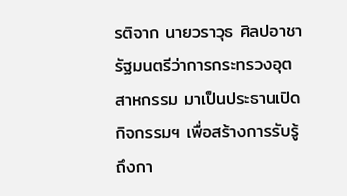รติจาก นายวราวุธ ศิลปอาชา รัฐมนตรีว่าการกระทรวงอุตสาหกรรม มาเป็นประธานเปิดกิจกรรมฯ เพื่อสร้างการรับรู้ถึงกา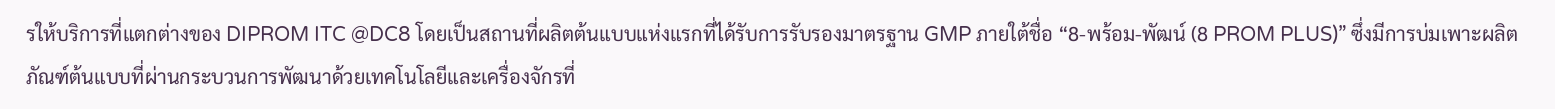รให้บริการที่แตกต่างของ DIPROM ITC @DC8 โดยเป็นสถานที่ผลิตต้นแบบแห่งแรกที่ได้รับการรับรองมาตรฐาน GMP ภายใต้ชื่อ “8-พร้อม-พัฒน์ (8 PROM PLUS)” ซึ่งมีการบ่มเพาะผลิตภัณฑ์ต้นแบบที่ผ่านกระบวนการพัฒนาด้วยเทคโนโลยีและเครื่องจักรที่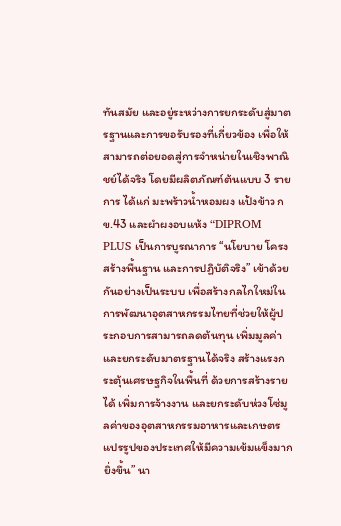ทันสมัย และอยู่ระหว่างการยกระดับสู่มาตรฐานและการขอรับรองที่เกี่ยวข้อง เพื่อให้สามารถต่อยอดสู่การจำหน่ายในเชิงพาณิชย์ได้จริง โดยมีผลิตภัณฑ์ต้นแบบ 3 รายการ ได้แก่ มะพร้าวน้ำหอมผง แป้งข้าว กข.43 และผำผงอบแห้ง “DIPROM PLUS เป็นการบูรณาการ “นโยบาย โครงสร้างพื้นฐาน และการปฏิบัติจริง” เข้าด้วยกันอย่างเป็นระบบ เพื่อสร้างกลไกใหม่ในการพัฒนาอุตสาหกรรมไทยที่ช่วยให้ผู้ประกอบการสามารถลดต้นทุน เพิ่มมูลค่า และยกระดับมาตรฐานได้จริง สร้างแรงกระตุ้นเศรษฐกิจในพื้นที่ ด้วยการสร้างรายได้ เพิ่มการจ้างงาน และยกระดับห่วงโซ่มูลค่าของอุตสาหกรรมอาหารและเกษตรแปรรูปของประเทศให้มีความเข้มแข็งมากยิ่งขึ้น” นา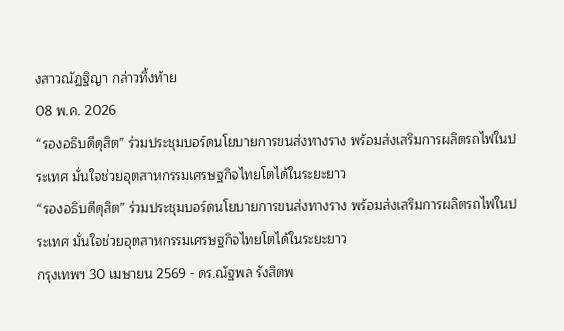งสาวณัฏฐิญา กล่าวทิ้งท้าย
08 พ.ค. 2026
“รองอธิบดีดุสิต” ร่วมประชุมบอร์ดนโยบายการขนส่งทางราง พร้อมส่งเสริมการผลิตรถไฟในประเทศ มั่นใจช่วยอุตสาหกรรมเศรษฐกิจไทยโตได้ในระยะยาว
“รองอธิบดีดุสิต” ร่วมประชุมบอร์ดนโยบายการขนส่งทางราง พร้อมส่งเสริมการผลิตรถไฟในประเทศ มั่นใจช่วยอุตสาหกรรมเศรษฐกิจไทยโตได้ในระยะยาว
กรุงเทพฯ 30 เมษายน 2569 - ดร.ณัฐพล รังสิตพ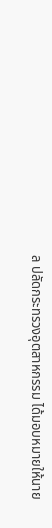ล ปลัดกระทรวงอุตสาหกรรม ได้มอบหมายให้นาย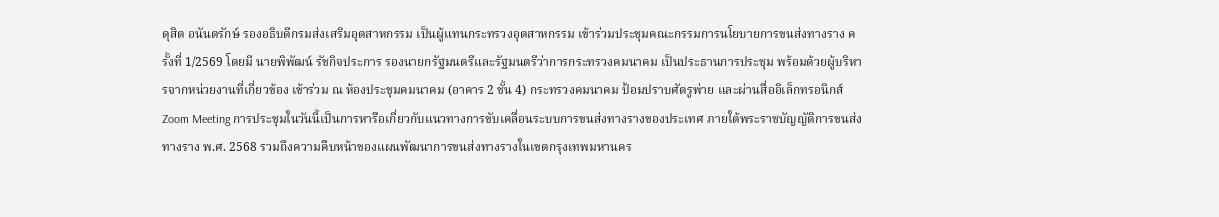ดุสิต อนันตรักษ์ รองอธิบดีกรมส่งเสริมอุตสาหกรรม เป็นผู้แทนกระทรวงอุตสาหกรรม เข้าร่วมประชุมคณะกรรมการนโยบายการขนส่งทางราง ครั้งที่ 1/2569 โดยมี นายพิพัฒน์ รัชกิจประการ รองนายกรัฐมนตรีและรัฐมนตรีว่าการกระทรวงคมนาคม เป็นประธานการประชุม พร้อมด้วยผู้บริหารจากหน่วยงานที่เกี่ยวข้อง เข้าร่วม ณ ห้องประชุมคมนาคม (อาคาร 2 ชั้น 4) กระทรวงคมนาคม ป้อมปราบศัตรูพ่าย และผ่านสื่ออิเล็กทรอนิกส์ Zoom Meeting การประชุมในวันนี้เป็นการหารือเกี่ยวกับแนวทางการขับเคลื่อนระบบการขนส่งทางรางของประเทศ ภายใต้พระราชบัญญัติการขนส่งทางราง พ.ศ. 2568 รวมถึงความคืบหน้าของแผนพัฒนาการขนส่งทางรางในเขตกรุงเทพมหานคร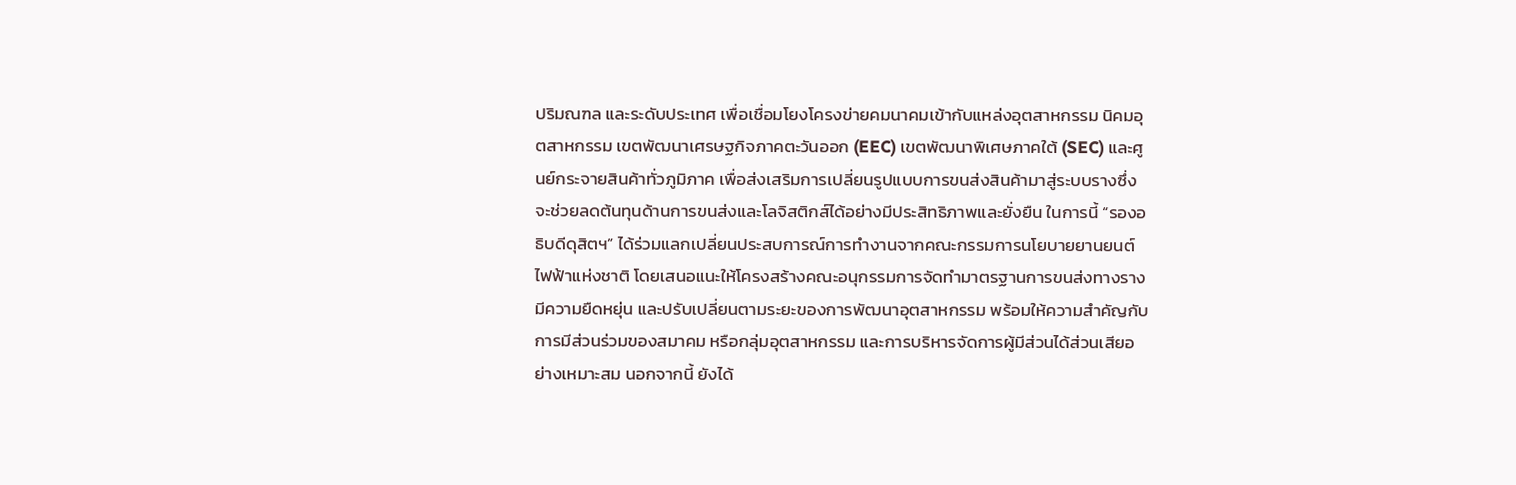ปริมณฑล และระดับประเทศ เพื่อเชื่อมโยงโครงข่ายคมนาคมเข้ากับแหล่งอุตสาหกรรม นิคมอุตสาหกรรม เขตพัฒนาเศรษฐกิจภาคตะวันออก (EEC) เขตพัฒนาพิเศษภาคใต้ (SEC) และศูนย์กระจายสินค้าทั่วภูมิภาค เพื่อส่งเสริมการเปลี่ยนรูปแบบการขนส่งสินค้ามาสู่ระบบรางซึ่งจะช่วยลดต้นทุนด้านการขนส่งและโลจิสติกส์ได้อย่างมีประสิทธิภาพและยั่งยืน ในการนี้ “รองอธิบดีดุสิตฯ” ได้ร่วมแลกเปลี่ยนประสบการณ์การทำงานจากคณะกรรมการนโยบายยานยนต์ ไฟฟ้าแห่งชาติ โดยเสนอแนะให้โครงสร้างคณะอนุกรรมการจัดทำมาตรฐานการขนส่งทางรางมีความยืดหยุ่น และปรับเปลี่ยนตามระยะของการพัฒนาอุตสาหกรรม พร้อมให้ความสำคัญกับการมีส่วนร่วมของสมาคม หรือกลุ่มอุตสาหกรรม และการบริหารจัดการผู้มีส่วนได้ส่วนเสียอย่างเหมาะสม นอกจากนี้ ยังได้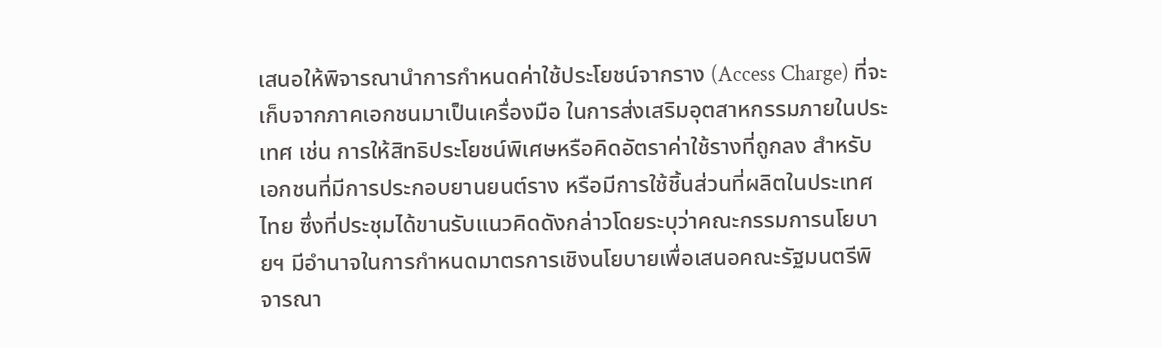เสนอให้พิจารณานำการกำหนดค่าใช้ประโยชน์จากราง (Access Charge) ที่จะเก็บจากภาคเอกชนมาเป็นเครื่องมือ ในการส่งเสริมอุตสาหกรรมภายในประเทศ เช่น การให้สิทธิประโยชน์พิเศษหรือคิดอัตราค่าใช้รางที่ถูกลง สำหรับเอกชนที่มีการประกอบยานยนต์ราง หรือมีการใช้ชิ้นส่วนที่ผลิตในประเทศไทย ซึ่งที่ประชุมได้ขานรับแนวคิดดังกล่าวโดยระบุว่าคณะกรรมการนโยบายฯ มีอำนาจในการกำหนดมาตรการเชิงนโยบายเพื่อเสนอคณะรัฐมนตรีพิจารณา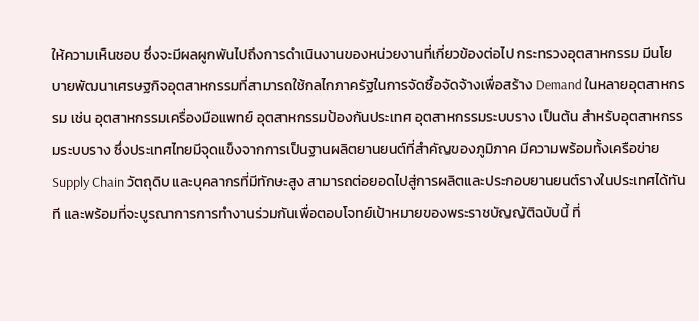ให้ความเห็นชอบ ซึ่งจะมีผลผูกพันไปถึงการดำเนินงานของหน่วยงานที่เกี่ยวข้องต่อไป กระทรวงอุตสาหกรรม มีนโยบายพัฒนาเศรษฐกิจอุตสาหกรรมที่สามารถใช้กลไกภาครัฐในการจัดซื้อจัดจ้างเพื่อสร้าง Demand ในหลายอุตสาหกรรม เช่น อุตสาหกรรมเครื่องมือแพทย์ อุตสาหกรรมป้องกันประเทศ อุตสาหกรรมระบบราง เป็นต้น สำหรับอุตสาหกรรมระบบราง ซึ่งประเทศไทยมีจุดแข็งจากการเป็นฐานผลิตยานยนต์ที่สำคัญของภูมิภาค มีความพร้อมทั้งเครือข่าย Supply Chain วัตถุดิบ และบุคลากรที่มีทักษะสูง สามารถต่อยอดไปสู่การผลิตและประกอบยานยนต์รางในประเทศได้ทันที และพร้อมที่จะบูรณาการการทำงานร่วมกันเพื่อตอบโจทย์เป้าหมายของพระราชบัญญัติฉบับนี้ ที่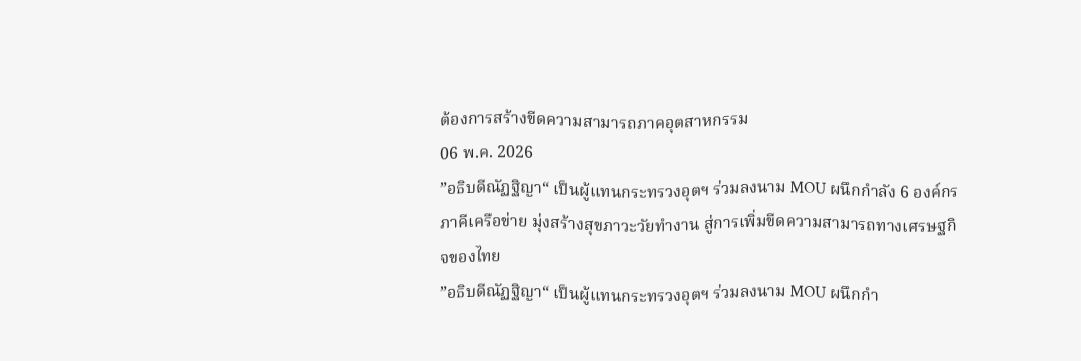ต้องการสร้างขีดความสามารถภาคอุตสาหกรรม
06 พ.ค. 2026
”อธิบดีณัฏฐิญา“ เป็นผู้แทนกระทรวงอุตฯ ร่วมลงนาม MOU ผนึกกำลัง 6 องค์กรภาคีเครือข่าย มุ่งสร้างสุขภาวะวัยทำงาน สู่การเพิ่มขีดความสามารถทางเศรษฐกิจของไทย
”อธิบดีณัฏฐิญา“ เป็นผู้แทนกระทรวงอุตฯ ร่วมลงนาม MOU ผนึกกำ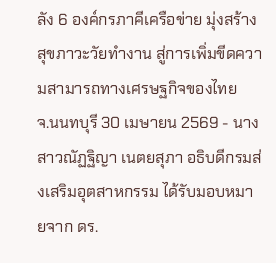ลัง 6 องค์กรภาคีเครือข่าย มุ่งสร้างสุขภาวะวัยทำงาน สู่การเพิ่มขีดความสามารถทางเศรษฐกิจของไทย
จ.นนทบุรี 30 เมษายน 2569 - นางสาวณัฏฐิญา เนตยสุภา อธิบดีกรมส่งเสริมอุตสาหกรรม ได้รับมอบหมายจาก ดร.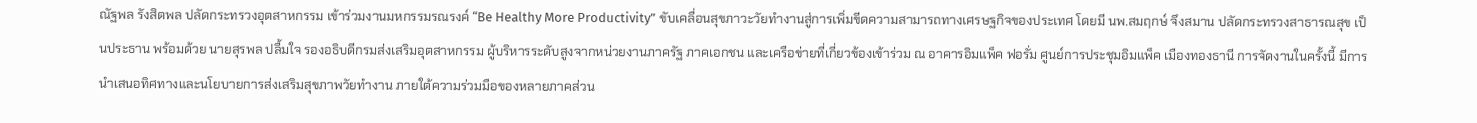ณัฐพล รังสิตพล ปลัดกระทรวงอุตสาหกรรม เข้าร่วมงานมหกรรมรณรงค์ “Be Healthy More Productivity” ขับเคลื่อนสุขภาวะวัยทำงานสู่การเพิ่มขีดความสามารถทางเศรษฐกิจของประเทศ โดยมี นพ.สมฤกษ์ จึงสมาน ปลัดกระทรวงสาธารณสุข เป็นประธาน พร้อมด้วย นายสุรพล ปลื้มใจ รองอธิบดีกรมส่งเสริมอุตสาหกรรม ผู้บริหารระดับสูงจากหน่วยงานภาครัฐ ภาคเอกชน และเครือข่ายที่เกี่ยวข้องเข้าร่วม ณ อาคารอิมแพ็ค ฟอรั่ม ศูนย์การประชุมอิมแพ็ค เมืองทองธานี การจัดงานในครั้งนี้ มีการนำเสนอทิศทางและนโยบายการส่งเสริมสุขภาพวัยทำงาน ภายใต้ความร่วมมือของหลายภาคส่วน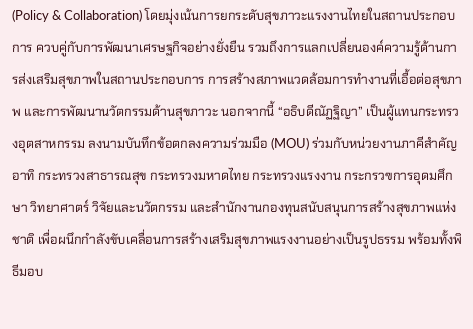(Policy & Collaboration) โดยมุ่งเน้นการยกระดับสุขภาวะแรงงานไทยในสถานประกอบการ ควบคู่กับการพัฒนาเศรษฐกิจอย่างยั่งยืน รวมถึงการแลกเปลี่ยนองค์ความรู้ด้านการส่งเสริมสุขภาพในสถานประกอบการ การสร้างสภาพแวดล้อมการทำงานที่เอื้อต่อสุขภาพ และการพัฒนานวัตกรรมด้านสุขภาวะ นอกจากนี้ “อธิบดีณัฏฐิญา” เป็นผู้แทนกระทรวงอุตสาหกรรม ลงนามบันทึกข้อตกลงความร่วมมือ (MOU) ร่วมกับหน่วยงานภาคีสำคัญ อาทิ กระทรวงสาธารณสุข กระทรวงมหาดไทย กระทรวงแรงงาน กระกรวฃการอุดมศึกษา วิทยาศาตร์ วิจัยและนวัตกรรม และสำนักงานกองทุนสนับสนุนการสร้างสุขภาพแห่งชาติ เพื่อผนึกกำลังขับเคลื่อนการสร้างเสริมสุขภาพแรงงานอย่างเป็นรูปธรรม พร้อมทั้งพิธีมอบ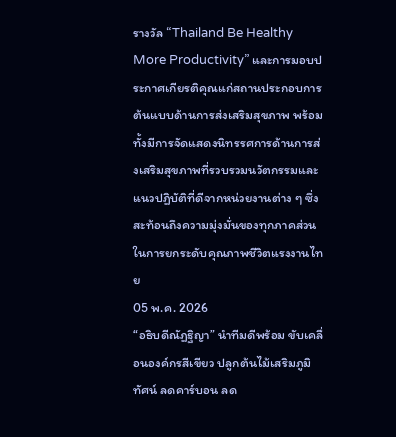รางวัล “Thailand Be Healthy More Productivity” และการมอบประกาศเกียรติคุณแก่สถานประกอบการต้นแบบด้านการส่งเสริมสุขภาพ พร้อมทั้งมีการจัดแสดงนิทรรศการด้านการส่งเสริมสุขภาพที่รวบรวมนวัตกรรมและแนวปฏิบัติที่ดีจากหน่วยงานต่าง ๆ ซึ่งสะท้อนถึงความมุ่งมั่นของทุกภาคส่วนในการยกระดับคุณภาพชีวิตแรงงานไทย
05 พ.ค. 2026
“อธิบดีณัฏฐิญา” นำทีมดีพร้อม ขับเคลื่อนองค์กรสีเขียว ปลูกต้นไม้เสริมภูมิทัศน์ ลดคาร์บอน ลด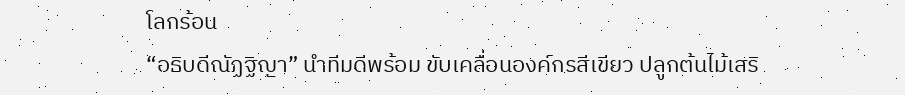โลกร้อน
“อธิบดีณัฏฐิญา” นำทีมดีพร้อม ขับเคลื่อนองค์กรสีเขียว ปลูกต้นไม้เสริ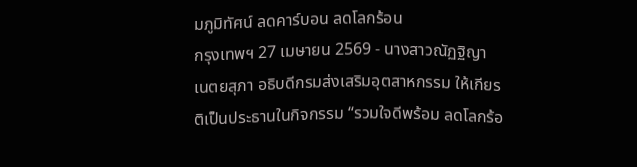มภูมิทัศน์ ลดคาร์บอน ลดโลกร้อน
กรุงเทพฯ 27 เมษายน 2569 - นางสาวณัฏฐิญา เนตยสุภา อธิบดีกรมส่งเสริมอุตสาหกรรม ให้เกียรติเป็นประธานในกิจกรรม “รวมใจดีพร้อม ลดโลกร้อ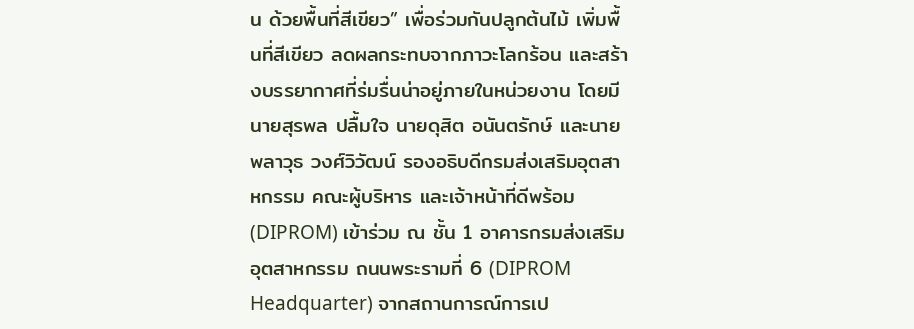น ด้วยพื้นที่สีเขียว” เพื่อร่วมกันปลูกต้นไม้ เพิ่มพื้นที่สีเขียว ลดผลกระทบจากภาวะโลกร้อน และสร้างบรรยากาศที่ร่มรื่นน่าอยู่ภายในหน่วยงาน โดยมี นายสุรพล ปลื้มใจ นายดุสิต อนันตรักษ์ และนายพลาวุธ วงศ์วิวัฒน์ รองอธิบดีกรมส่งเสริมอุตสาหกรรม คณะผู้บริหาร และเจ้าหน้าที่ดีพร้อม (DIPROM) เข้าร่วม ณ ชั้น 1 อาคารกรมส่งเสริมอุตสาหกรรม ถนนพระรามที่ 6 (DIPROM Headquarter) จากสถานการณ์การเป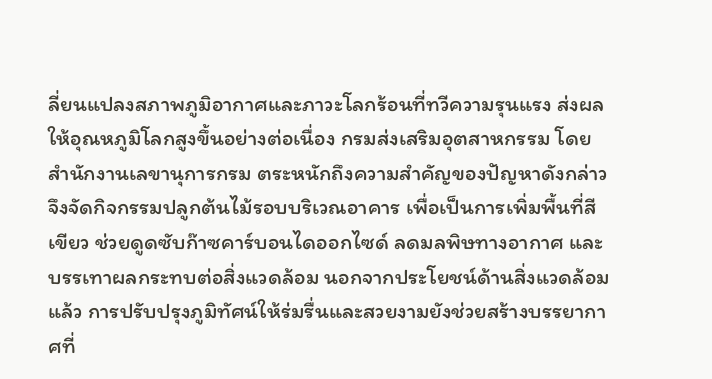ลี่ยนแปลงสภาพภูมิอากาศและภาวะโลกร้อนที่ทวีความรุนแรง ส่งผลให้อุณหภูมิโลกสูงขึ้นอย่างต่อเนื่อง กรมส่งเสริมอุตสาหกรรม โดย สำนักงานเลขานุการกรม ตระหนักถึงความสำคัญของปัญหาดังกล่าว จึงจัดกิจกรรมปลูกต้นไม้รอบบริเวณอาคาร เพื่อเป็นการเพิ่มพื้นที่สีเขียว ช่วยดูดซับก๊าซคาร์บอนไดออกไซด์ ลดมลพิษทางอากาศ และบรรเทาผลกระทบต่อสิ่งแวดล้อม นอกจากประโยชน์ด้านสิ่งแวดล้อมแล้ว การปรับปรุงภูมิทัศน์ให้ร่มรื่นและสวยงามยังช่วยสร้างบรรยากาศที่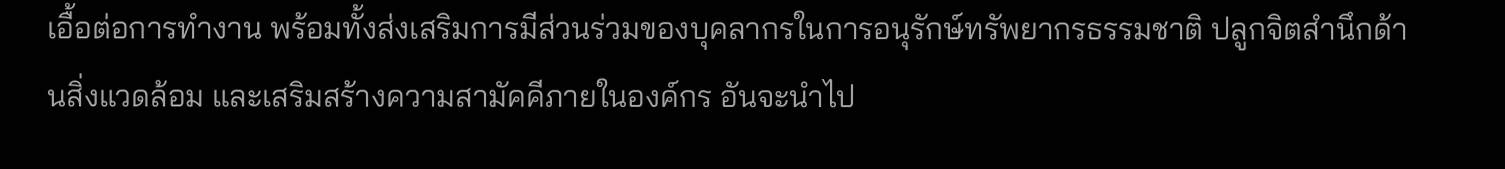เอื้อต่อการทำงาน พร้อมทั้งส่งเสริมการมีส่วนร่วมของบุคลากรในการอนุรักษ์ทรัพยากรธรรมชาติ ปลูกจิตสำนึกด้านสิ่งแวดล้อม และเสริมสร้างความสามัคคีภายในองค์กร อันจะนำไป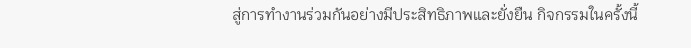สู่การทำงานร่วมกันอย่างมีประสิทธิภาพและยั่งยืน กิจกรรมในครั้งนี้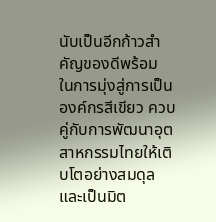นับเป็นอีกก้าวสำคัญของดีพร้อม ในการมุ่งสู่การเป็นองค์กรสีเขียว ควบคู่กับการพัฒนาอุตสาหกรรมไทยให้เติบโตอย่างสมดุลและเป็นมิต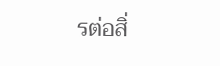รต่อสิ่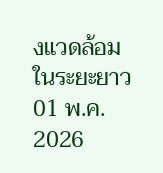งแวดล้อมในระยะยาว
01 พ.ค. 2026